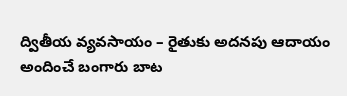ద్వితీయ వ్యవసాయం – రైతుకు అదనపు ఆదాయం అందించే బంగారు బాట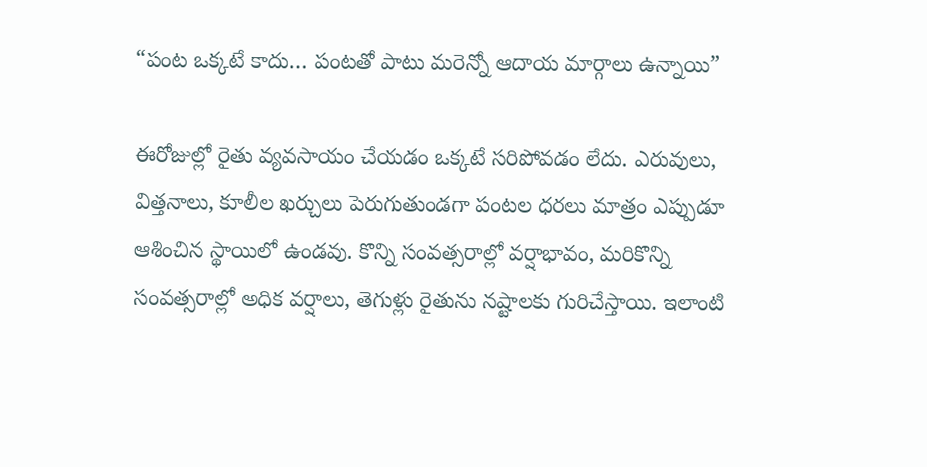“పంట ఒక్కటే కాదు… పంటతో పాటు మరెన్నో ఆదాయ మార్గాలు ఉన్నాయి”

ఈరోజుల్లో రైతు వ్యవసాయం చేయడం ఒక్కటే సరిపోవడం లేదు. ఎరువులు, విత్తనాలు, కూలీల ఖర్చులు పెరుగుతుండగా పంటల ధరలు మాత్రం ఎప్పుడూ ఆశించిన స్థాయిలో ఉండవు. కొన్ని సంవత్సరాల్లో వర్షాభావం, మరికొన్ని సంవత్సరాల్లో అధిక వర్షాలు, తెగుళ్లు రైతును నష్టాలకు గురిచేస్తాయి. ఇలాంటి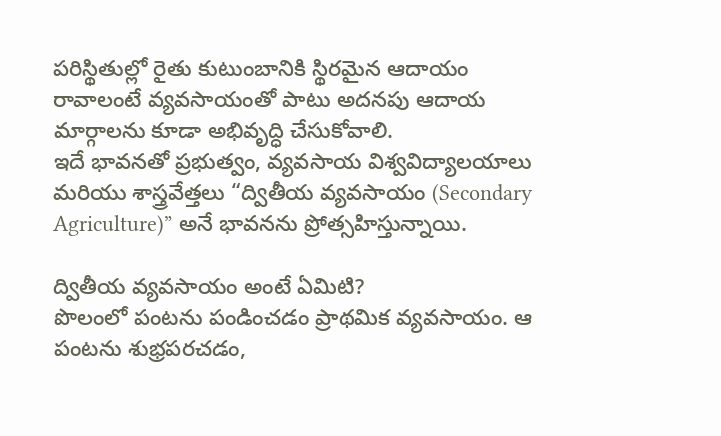పరిస్థితుల్లో రైతు కుటుంబానికి స్థిరమైన ఆదాయం రావాలంటే వ్యవసాయంతో పాటు అదనపు ఆదాయ మార్గాలను కూడా అభివృద్ధి చేసుకోవాలి.
ఇదే భావనతో ప్రభుత్వం, వ్యవసాయ విశ్వవిద్యాలయాలు మరియు శాస్త్రవేత్తలు “ద్వితీయ వ్యవసాయం (Secondary Agriculture)” అనే భావనను ప్రోత్సహిస్తున్నాయి.

ద్వితీయ వ్యవసాయం అంటే ఏమిటి?
పొలంలో పంటను పండించడం ప్రాథమిక వ్యవసాయం. ఆ పంటను శుభ్రపరచడం,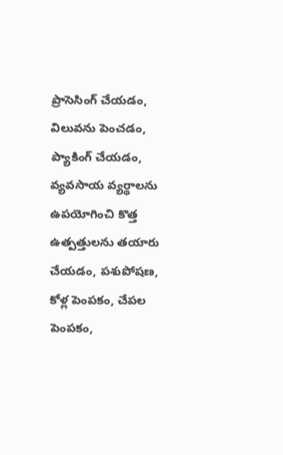ప్రాసెసింగ్ చేయడం, విలువను పెంచడం, ప్యాకింగ్ చేయడం, వ్యవసాయ వ్యర్థాలను ఉపయోగించి కొత్త ఉత్పత్తులను తయారు చేయడం, పశుపోషణ, కోళ్ల పెంపకం, చేపల పెంపకం,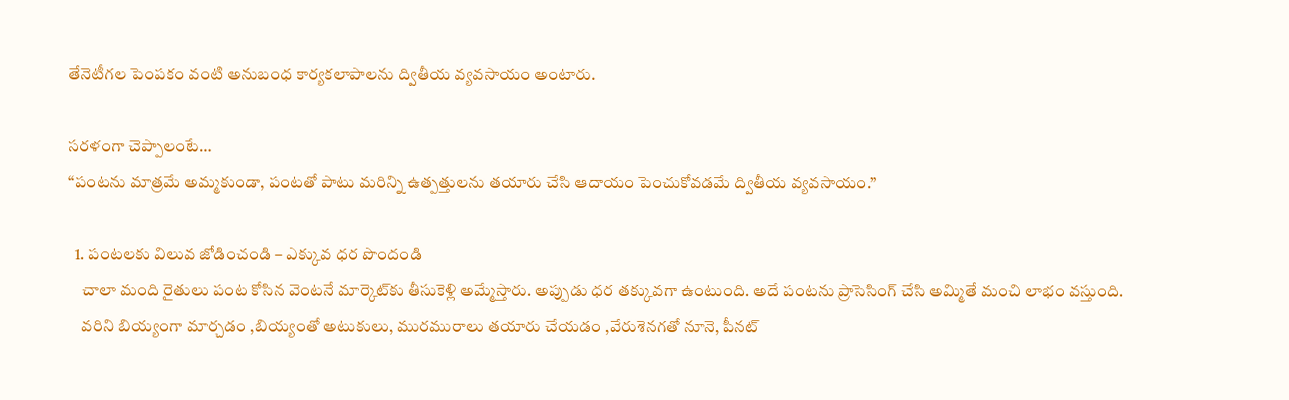తేనెటీగల పెంపకం వంటి అనుబంధ కార్యకలాపాలను ద్వితీయ వ్యవసాయం అంటారు.

సరళంగా చెప్పాలంటే…
“పంటను మాత్రమే అమ్మకుండా, పంటతో పాటు మరిన్ని ఉత్పత్తులను తయారు చేసి ఆదాయం పెంచుకోవడమే ద్వితీయ వ్యవసాయం.”

  1. పంటలకు విలువ జోడించండి – ఎక్కువ ధర పొందండి
    చాలా మంది రైతులు పంట కోసిన వెంటనే మార్కెట్‌కు తీసుకెళ్లి అమ్మేస్తారు. అప్పుడు ధర తక్కువగా ఉంటుంది. అదే పంటను ప్రాసెసింగ్ చేసి అమ్మితే మంచి లాభం వస్తుంది.
    వరిని బియ్యంగా మార్చడం ,బియ్యంతో అటుకులు, మురమురాలు తయారు చేయడం ,వేరుశెనగతో నూనె, పీనట్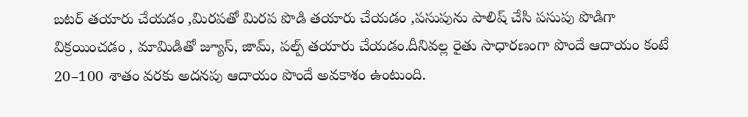బటర్ తయారు చేయడం ,మిరపతో మిరప పొడి తయారు చేయడం ,పసుపును పాలిష్ చేసి పసుపు పొడిగా విక్రయించడం , మామిడితో జ్యూస్, జామ్, పల్ప్ తయారు చేయడం.దీనివల్ల రైతు సాధారణంగా పొందే ఆదాయం కంటే 20–100 శాతం వరకు అదనపు ఆదాయం పొందే అవకాశం ఉంటుంది.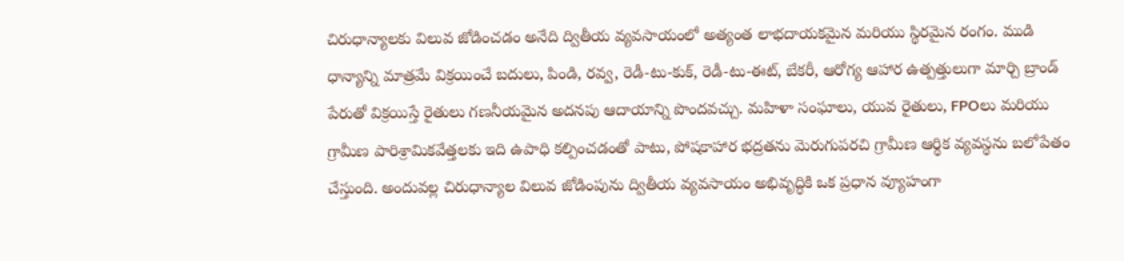చిరుధాన్యాలకు విలువ జోడించడం అనేది ద్వితీయ వ్యవసాయంలో అత్యంత లాభదాయకమైన మరియు స్థిరమైన రంగం. ముడి ధాన్యాన్ని మాత్రమే విక్రయించే బదులు, పిండి, రవ్వ, రెడీ-టు-కుక్, రెడీ-టు-ఈట్, బేకరీ, ఆరోగ్య ఆహార ఉత్పత్తులుగా మార్చి బ్రాండ్ పేరుతో విక్రయిస్తే రైతులు గణనీయమైన అదనపు ఆదాయాన్ని పొందవచ్చు. మహిళా సంఘాలు, యువ రైతులు, FPOలు మరియు గ్రామీణ పారిశ్రామికవేత్తలకు ఇది ఉపాధి కల్పించడంతో పాటు, పోషకాహార భద్రతను మెరుగుపరచి గ్రామీణ ఆర్థిక వ్యవస్థను బలోపేతం చేస్తుంది. అందువల్ల చిరుధాన్యాల విలువ జోడింపును ద్వితీయ వ్యవసాయం అభివృద్ధికి ఒక ప్రధాన వ్యూహంగా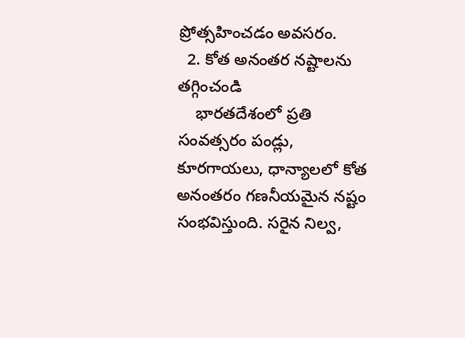ప్రోత్సహించడం అవసరం.
  2. కోత అనంతర నష్టాలను తగ్గించండి
    భారతదేశంలో ప్రతి సంవత్సరం పండ్లు, కూరగాయలు, ధాన్యాలలో కోత అనంతరం గణనీయమైన నష్టం సంభవిస్తుంది. సరైన నిల్వ,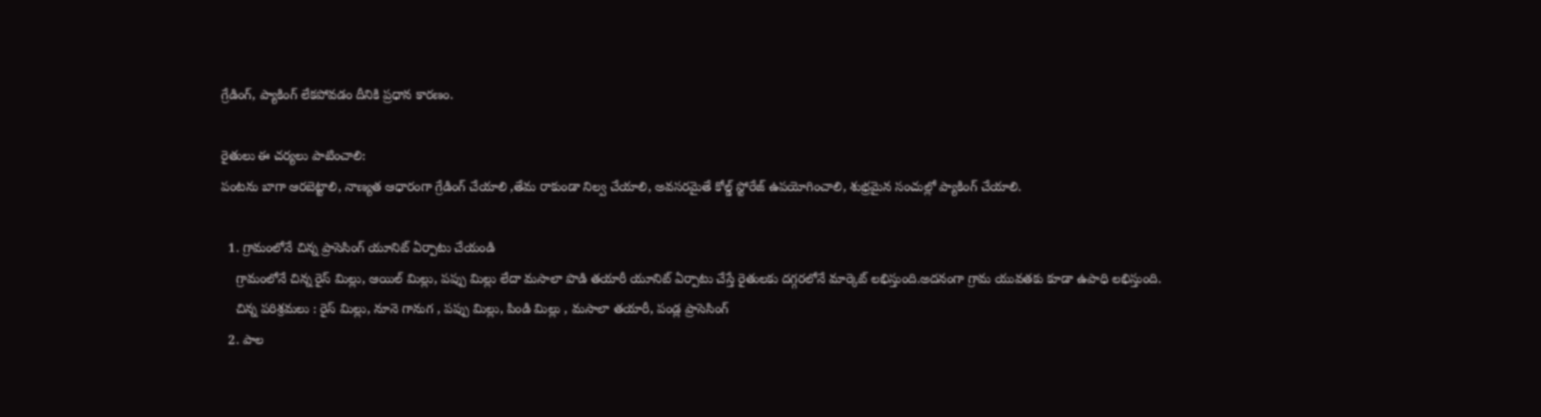గ్రేడింగ్, ప్యాకింగ్ లేకపోవడం దీనికి ప్రధాన కారణం.

రైతులు ఈ చర్యలు పాటించాలి:
పంటను బాగా ఆరబెట్టాలి, నాణ్యత ఆధారంగా గ్రేడింగ్ చేయాలి ,తేమ రాకుండా నిల్వ చేయాలి, అవసరమైతే కోల్డ్ స్టోరేజ్ ఉపయోగించాలి, శుభ్రమైన సంచుల్లో ప్యాకింగ్ చేయాలి.

  1. గ్రామంలోనే చిన్న ప్రాసెసింగ్ యూనిట్ ఏర్పాటు చేయండి
    గ్రామంలోనే చిన్న రైస్ మిల్లు, ఆయిల్ మిల్లు, పప్పు మిల్లు లేదా మసాలా పొడి తయారీ యూనిట్ ఏర్పాటు చేస్తే రైతులకు దగ్గరలోనే మార్కెట్ లభిస్తుంది.అదనంగా గ్రామ యువతకు కూడా ఉపాధి లభిస్తుంది.
    చిన్న పరిశ్రమలు : రైస్ మిల్లు, నూనె గానుగ , పప్పు మిల్లు, పిండి మిల్లు , మసాలా తయారీ, పండ్ల ప్రాసెసింగ్
  2. పాల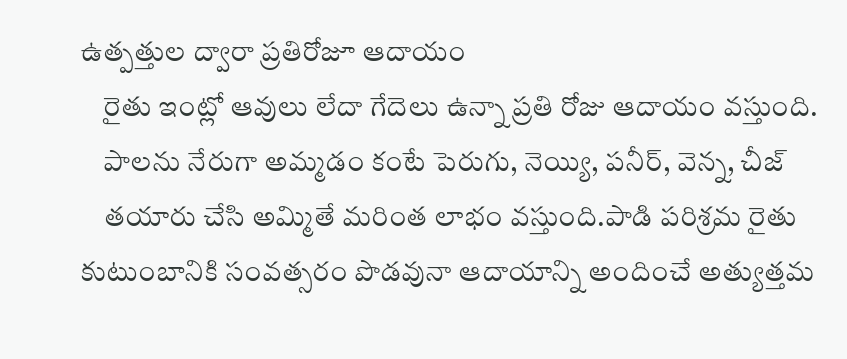ఉత్పత్తుల ద్వారా ప్రతిరోజూ ఆదాయం
    రైతు ఇంట్లో ఆవులు లేదా గేదెలు ఉన్నా ప్రతి రోజు ఆదాయం వస్తుంది.
    పాలను నేరుగా అమ్మడం కంటే పెరుగు, నెయ్యి, పనీర్, వెన్న, చీజ్
    తయారు చేసి అమ్మితే మరింత లాభం వస్తుంది.పాడి పరిశ్రమ రైతు కుటుంబానికి సంవత్సరం పొడవునా ఆదాయాన్ని అందించే అత్యుత్తమ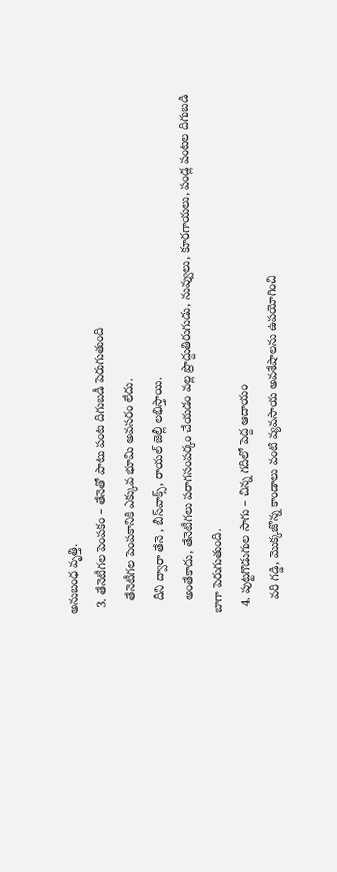అనుబంధ వృత్తి.
  3. తేనెటీగల పెంపకం – తేనెతో పాటు పంట దిగుబడీ పెరుగుతుంది
    తేనెటీగల పెంపకానికి ఎక్కువ భూమి అవసరం లేదు.
    దీని ద్వారా తేనె , బీస్‌వాక్స్, రాయల్ జెల్లీ లభిస్తాయి.
    అంతేకాదు, తేనెటీగలు పరాగసంపర్కం చేయడం వల్ల ప్రొద్దుతిరుగుడు, నువ్వులు, కూరగాయలు, పండ్ల పంటల దిగుబడి బాగా పెరుగుతుంది.
  4. పుట్టగొడుగుల సాగు – చిన్న గదిలో పెద్ద ఆదాయం
    వరి గడ్డి, మొక్కజొన్న కాండాలు వంటి వ్యవసాయ అవశేషాలను ఉపయోగించి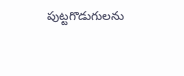పుట్టగొడుగులను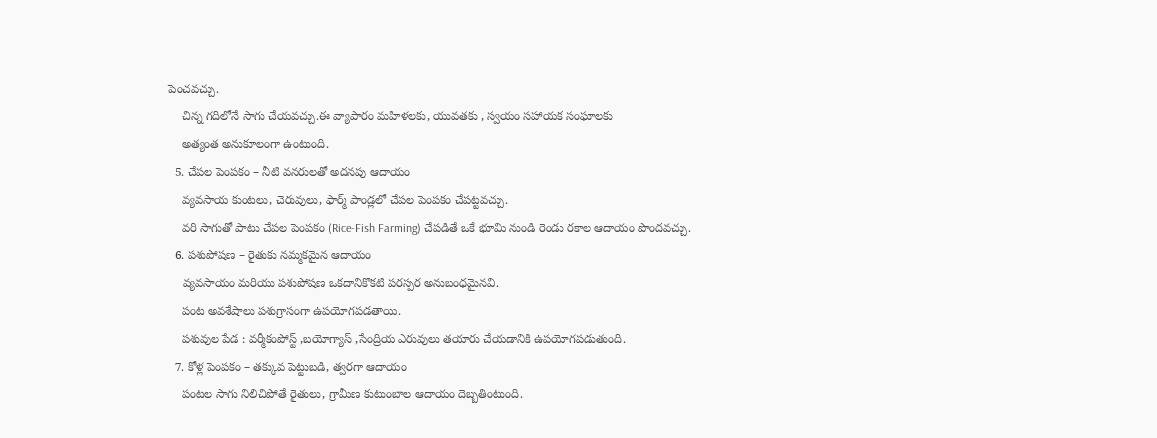పెంచవచ్చు.
    చిన్న గదిలోనే సాగు చేయవచ్చు.ఈ వ్యాపారం మహిళలకు, యువతకు , స్వయం సహాయక సంఘాలకు
    అత్యంత అనుకూలంగా ఉంటుంది.
  5. చేపల పెంపకం – నీటి వనరులతో అదనపు ఆదాయం
    వ్యవసాయ కుంటలు, చెరువులు, ఫార్మ్ పాండ్లలో చేపల పెంపకం చేపట్టవచ్చు.
    వరి సాగుతో పాటు చేపల పెంపకం (Rice-Fish Farming) చేపడితే ఒకే భూమి నుండి రెండు రకాల ఆదాయం పొందవచ్చు.
  6. పశుపోషణ – రైతుకు నమ్మకమైన ఆదాయం
    వ్యవసాయం మరియు పశుపోషణ ఒకదానికొకటి పరస్పర అనుబంధమైనవి.
    పంట అవశేషాలు పశుగ్రాసంగా ఉపయోగపడతాయి.
    పశువుల పేడ : వర్మీకంపోస్ట్ ,బయోగ్యాస్ ,సేంద్రియ ఎరువులు తయారు చేయడానికి ఉపయోగపడుతుంది.
  7. కోళ్ల పెంపకం – తక్కువ పెట్టుబడి, త్వరగా ఆదాయం
    పంటల సాగు నిలిచిపోతే రైతులు, గ్రామీణ కుటుంబాల ఆదాయం దెబ్బతింటుంది.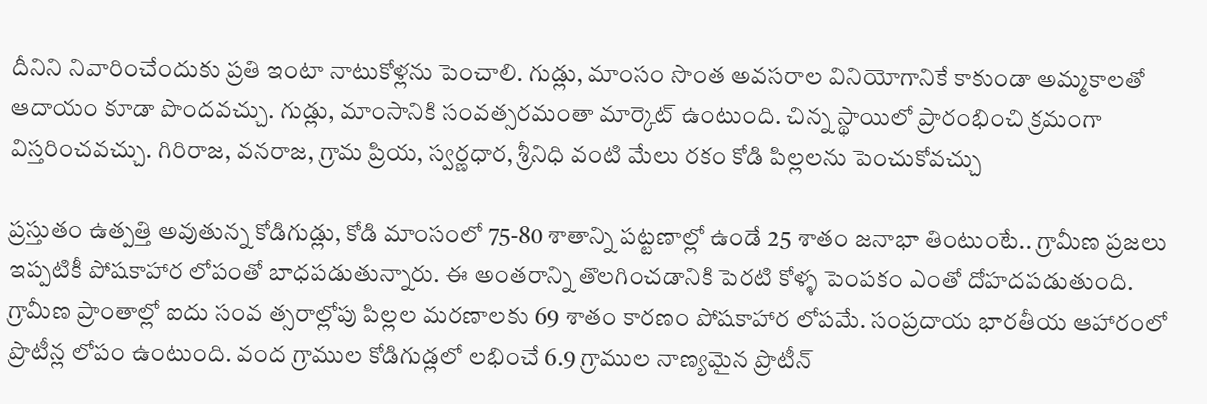దీనిని నివారించేందుకు ప్రతి ఇంటా నాటుకోళ్లను పెంచాలి. గుడ్లు, మాంసం సొంత అవసరాల వినియోగానికే కాకుండా అమ్మకాలతో ఆదాయం కూడా పొందవచ్చు. గుడ్లు, మాంసానికి సంవత్సరమంతా మార్కెట్ ఉంటుంది. చిన్న స్థాయిలో ప్రారంభించి క్రమంగా విస్తరించవచ్చు. గిరిరాజ, వనరాజ, గ్రామ ప్రియ, స్వర్ణధార, శ్రీనిధి వంటి మేలు రకం కోడి పిల్లలను పెంచుకోవచ్చు

ప్రస్తుతం ఉత్పత్తి అవుతున్న కోడిగుడ్లు, కోడి మాంసంలో 75-80 శాతాన్ని పట్టణాల్లో ఉండే 25 శాతం జనాభా తింటుంటే.. గ్రామీణ ప్రజలు ఇప్పటికీ పోషకాహార లోపంతో బాధపడుతున్నారు. ఈ అంతరాన్ని తొలగించడానికి పెరటి కోళ్ళ పెంపకం ఎంతో దోహదపడుతుంది. గ్రామీణ ప్రాంతాల్లో ఐదు సంవ త్సరాల్లోపు పిల్లల మరణాలకు 69 శాతం కారణం పోషకాహార లోపమే. సంప్రదాయ భారతీయ ఆహారంలో ప్రొటీన్ల లోపం ఉంటుంది. వంద గ్రాముల కోడిగుడ్లలో లభించే 6.9 గ్రాముల నాణ్యమైన ప్రొటీన్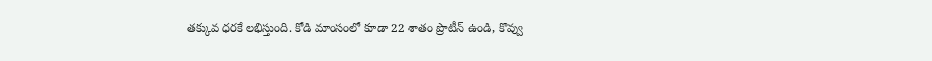తక్కువ ధరకే లభిస్తుంది. కోడి మాంసంలో కూడా 22 శాతం ప్రొటీన్ ఉండి, కొవ్వు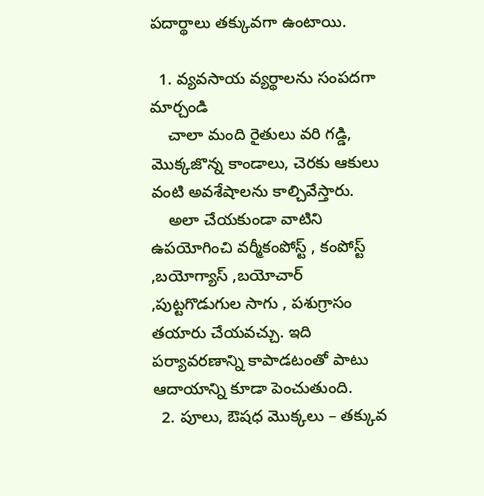పదార్థాలు తక్కువగా ఉంటాయి.

  1. వ్యవసాయ వ్యర్థాలను సంపదగా మార్చండి
    చాలా మంది రైతులు వరి గడ్డి, మొక్కజొన్న కాండాలు, చెరకు ఆకులు వంటి అవశేషాలను కాల్చివేస్తారు.
    అలా చేయకుండా వాటిని ఉపయోగించి వర్మీకంపోస్ట్ , కంపోస్ట్ ,బయోగ్యాస్ ,బయోచార్ ,పుట్టగొడుగుల సాగు , పశుగ్రాసం తయారు చేయవచ్చు. ఇది పర్యావరణాన్ని కాపాడటంతో పాటు ఆదాయాన్ని కూడా పెంచుతుంది.
  2. పూలు, ఔషధ మొక్కలు – తక్కువ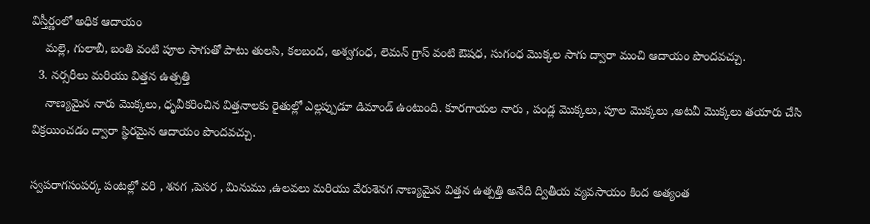విస్తీర్ణంలో అధిక ఆదాయం
    మల్లె, గులాబీ, బంతి వంటి పూల సాగుతో పాటు తులసి, కలబంద, అశ్వగంధ, లెమన్ గ్రాస్ వంటి ఔషధ, సుగంధ మొక్కల సాగు ద్వారా మంచి ఆదాయం పొందవచ్చు.
  3. నర్సరీలు మరియు విత్తన ఉత్పత్తి
    నాణ్యమైన నారు మొక్కలు, ధృవీకరించిన విత్తనాలకు రైతుల్లో ఎల్లప్పుడూ డిమాండ్ ఉంటుంది. కూరగాయల నారు , పండ్ల మొక్కలు, పూల మొక్కలు ,అటవీ మొక్కలు తయారు చేసి విక్రయించడం ద్వారా స్థిరమైన ఆదాయం పొందవచ్చు.

స్వపరాగసంపర్క పంటల్లో వరి , శనగ ,పెసర , మినుము ,ఉలవలు మరియు వేరుశెనగ నాణ్యమైన విత్తన ఉత్పత్తి అనేది ద్వితీయ వ్యవసాయం కింద అత్యంత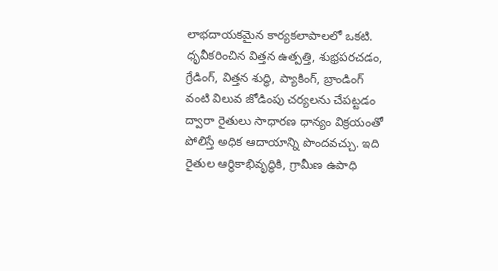లాభదాయకమైన కార్యకలాపాలలో ఒకటి. ధృవీకరించిన విత్తన ఉత్పత్తి, శుభ్రపరచడం, గ్రేడింగ్, విత్తన శుద్ధి, ప్యాకింగ్, బ్రాండింగ్ వంటి విలువ జోడింపు చర్యలను చేపట్టడం ద్వారా రైతులు సాధారణ ధాన్యం విక్రయంతో పోలిస్తే అధిక ఆదాయాన్ని పొందవచ్చు. ఇది రైతుల ఆర్థికాభివృద్ధికి, గ్రామీణ ఉపాధి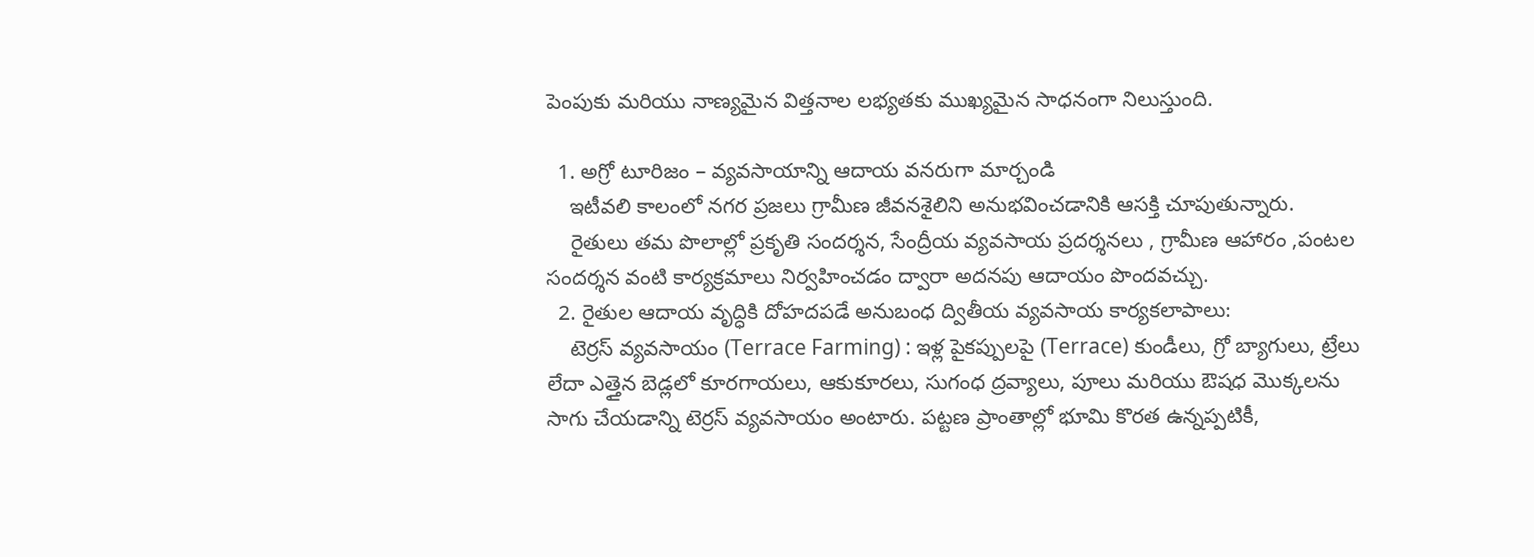పెంపుకు మరియు నాణ్యమైన విత్తనాల లభ్యతకు ముఖ్యమైన సాధనంగా నిలుస్తుంది.

  1. అగ్రో టూరిజం – వ్యవసాయాన్ని ఆదాయ వనరుగా మార్చండి
    ఇటీవలి కాలంలో నగర ప్రజలు గ్రామీణ జీవనశైలిని అనుభవించడానికి ఆసక్తి చూపుతున్నారు.
    రైతులు తమ పొలాల్లో ప్రకృతి సందర్శన, సేంద్రీయ వ్యవసాయ ప్రదర్శనలు , గ్రామీణ ఆహారం ,పంటల సందర్శన వంటి కార్యక్రమాలు నిర్వహించడం ద్వారా అదనపు ఆదాయం పొందవచ్చు.
  2. రైతుల ఆదాయ వృద్ధికి దోహదపడే అనుబంధ ద్వితీయ వ్యవసాయ కార్యకలాపాలు:
    టెర్రస్ వ్యవసాయం (Terrace Farming) : ఇళ్ల పైకప్పులపై (Terrace) కుండీలు, గ్రో బ్యాగులు, ట్రేలు లేదా ఎత్తైన బెడ్లలో కూరగాయలు, ఆకుకూరలు, సుగంధ ద్రవ్యాలు, పూలు మరియు ఔషధ మొక్కలను సాగు చేయడాన్ని టెర్రస్ వ్యవసాయం అంటారు. పట్టణ ప్రాంతాల్లో భూమి కొరత ఉన్నప్పటికీ,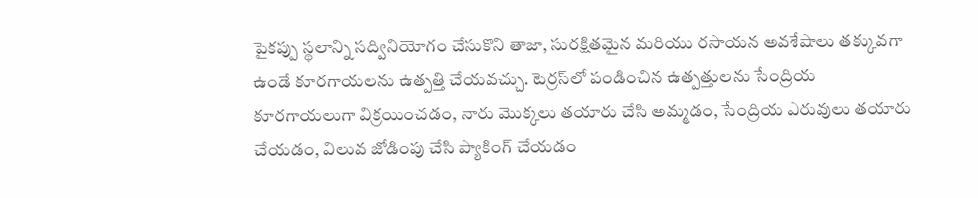పైకప్పు స్థలాన్ని సద్వినియోగం చేసుకొని తాజా, సురక్షితమైన మరియు రసాయన అవశేషాలు తక్కువగా ఉండే కూరగాయలను ఉత్పత్తి చేయవచ్చు. టెర్రస్‌లో పండించిన ఉత్పత్తులను సేంద్రియ కూరగాయలుగా విక్రయించడం, నారు మొక్కలు తయారు చేసి అమ్మడం, సేంద్రియ ఎరువులు తయారు చేయడం, విలువ జోడింపు చేసి ప్యాకింగ్ చేయడం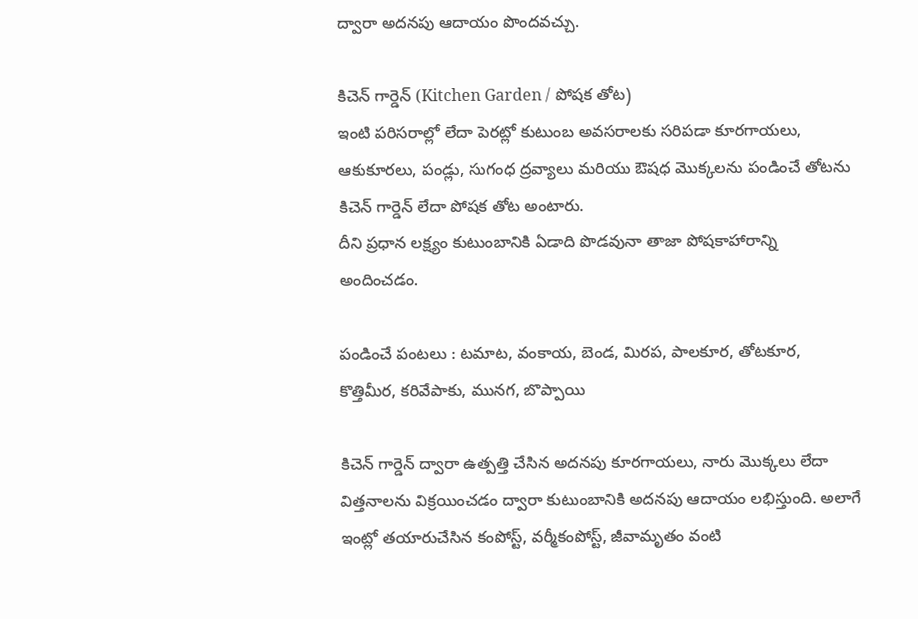ద్వారా అదనపు ఆదాయం పొందవచ్చు.

కిచెన్ గార్డెన్ (Kitchen Garden / పోషక తోట)
ఇంటి పరిసరాల్లో లేదా పెరట్లో కుటుంబ అవసరాలకు సరిపడా కూరగాయలు, ఆకుకూరలు, పండ్లు, సుగంధ ద్రవ్యాలు మరియు ఔషధ మొక్కలను పండించే తోటను కిచెన్ గార్డెన్ లేదా పోషక తోట అంటారు.
దీని ప్రధాన లక్ష్యం కుటుంబానికి ఏడాది పొడవునా తాజా పోషకాహారాన్ని అందించడం.

పండించే పంటలు : టమాట, వంకాయ, బెండ, మిరప, పాలకూర, తోటకూర, కొత్తిమీర, కరివేపాకు, మునగ, బొప్పాయి

కిచెన్ గార్డెన్ ద్వారా ఉత్పత్తి చేసిన అదనపు కూరగాయలు, నారు మొక్కలు లేదా విత్తనాలను విక్రయించడం ద్వారా కుటుంబానికి అదనపు ఆదాయం లభిస్తుంది. అలాగే ఇంట్లో తయారుచేసిన కంపోస్ట్, వర్మీకంపోస్ట్, జీవామృతం వంటి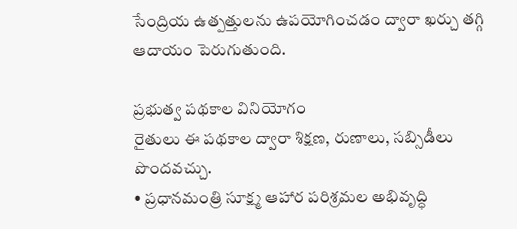సేంద్రియ ఉత్పత్తులను ఉపయోగించడం ద్వారా ఖర్చు తగ్గి ఆదాయం పెరుగుతుంది.

ప్రభుత్వ పథకాల వినియోగం
రైతులు ఈ పథకాల ద్వారా శిక్షణ, రుణాలు, సబ్సిడీలు పొందవచ్చు.
• ప్రధానమంత్రి సూక్ష్మ ఆహార పరిశ్రమల అభివృద్ధి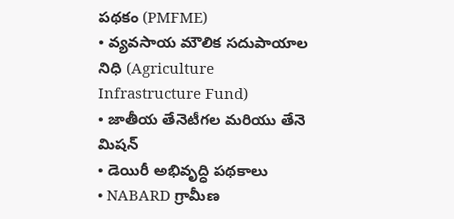పథకం (PMFME)
• వ్యవసాయ మౌలిక సదుపాయాల నిధి (Agriculture Infrastructure Fund)
• జాతీయ తేనెటీగల మరియు తేనె మిషన్
• డెయిరీ అభివృద్ధి పథకాలు
• NABARD గ్రామీణ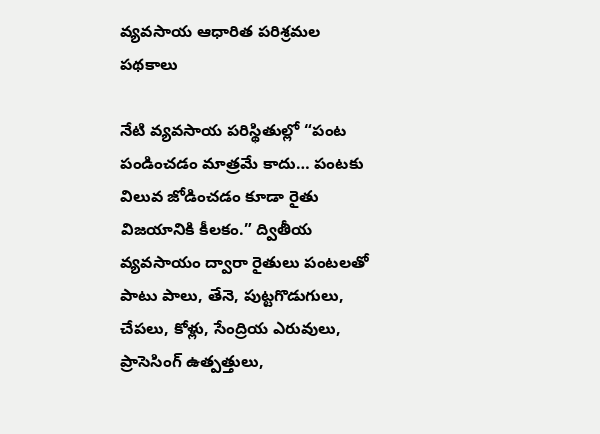వ్యవసాయ ఆధారిత పరిశ్రమల పథకాలు

నేటి వ్యవసాయ పరిస్థితుల్లో “పంట పండించడం మాత్రమే కాదు… పంటకు విలువ జోడించడం కూడా రైతు విజయానికి కీలకం.” ద్వితీయ వ్యవసాయం ద్వారా రైతులు పంటలతో పాటు పాలు, తేనె, పుట్టగొడుగులు, చేపలు, కోళ్లు, సేంద్రియ ఎరువులు, ప్రాసెసింగ్ ఉత్పత్తులు,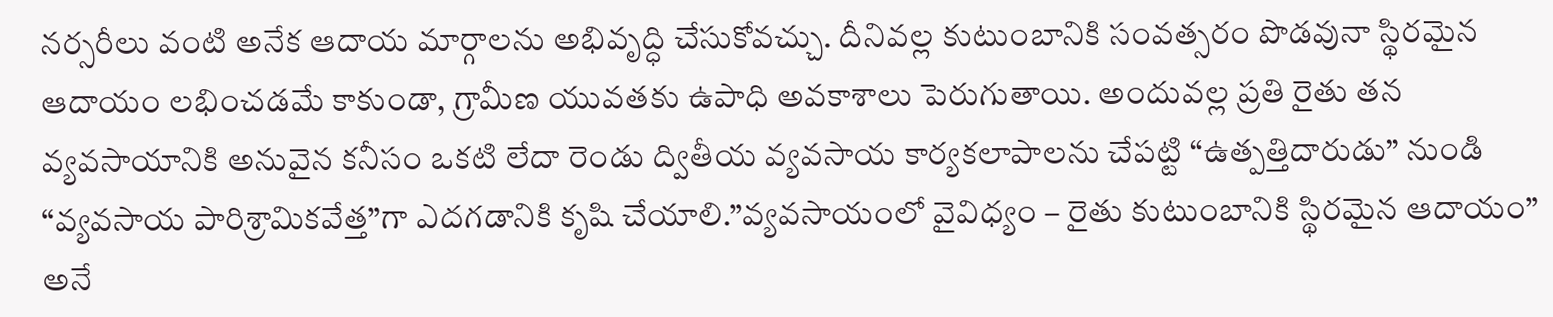నర్సరీలు వంటి అనేక ఆదాయ మార్గాలను అభివృద్ధి చేసుకోవచ్చు. దీనివల్ల కుటుంబానికి సంవత్సరం పొడవునా స్థిరమైన ఆదాయం లభించడమే కాకుండా, గ్రామీణ యువతకు ఉపాధి అవకాశాలు పెరుగుతాయి. అందువల్ల ప్రతి రైతు తన వ్యవసాయానికి అనువైన కనీసం ఒకటి లేదా రెండు ద్వితీయ వ్యవసాయ కార్యకలాపాలను చేపట్టి “ఉత్పత్తిదారుడు” నుండి “వ్యవసాయ పారిశ్రామికవేత్త”గా ఎదగడానికి కృషి చేయాలి.”వ్యవసాయంలో వైవిధ్యం – రైతు కుటుంబానికి స్థిరమైన ఆదాయం” అనే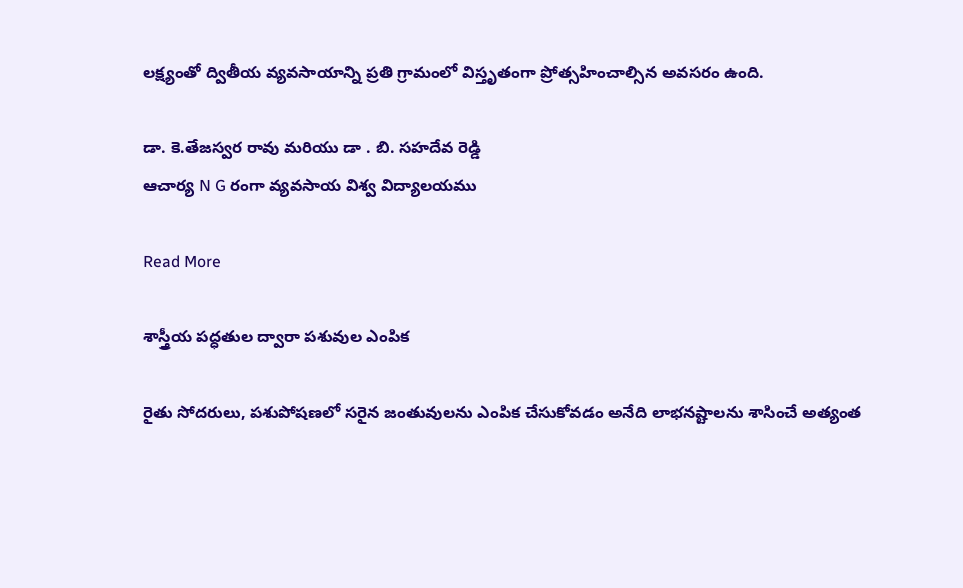లక్ష్యంతో ద్వితీయ వ్యవసాయాన్ని ప్రతి గ్రామంలో విస్తృతంగా ప్రోత్సహించాల్సిన అవసరం ఉంది.

డా. కె.తేజస్వర రావు మరియు డా . బి. సహదేవ రెడ్డి
ఆచార్య N G రంగా వ్యవసాయ విశ్వ విద్యాలయము

Read More

శాస్త్రీయ పద్ధతుల ద్వారా పశువుల ఎంపిక

రైతు సోదరులు, పశుపోషణలో సరైన జంతువులను ఎంపిక చేసుకోవడం అనేది లాభనష్టాలను శాసించే అత్యంత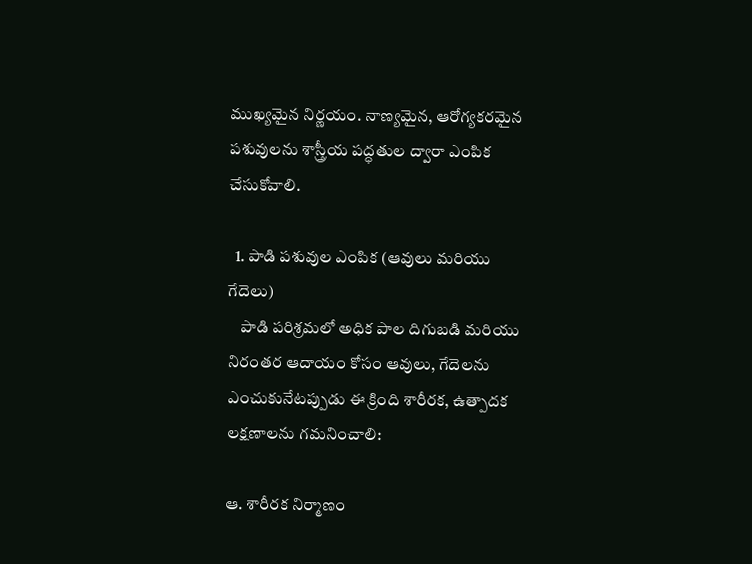ముఖ్యమైన నిర్ణయం. నాణ్యమైన, ఆరోగ్యకరమైన పశువులను శాస్త్రీయ పద్ధతుల ద్వారా ఎంపిక చేసుకోవాలి.

  1. పాడి పశువుల ఎంపిక (ఆవులు మరియు గేదెలు)
    పాడి పరిశ్రమలో అధిక పాల దిగుబడి మరియు నిరంతర ఆదాయం కోసం ఆవులు, గేదెలను ఎంచుకునేటప్పుడు ఈ క్రింది శారీరక, ఉత్పాదక లక్షణాలను గమనించాలి:

ఆ. శారీరక నిర్మాణం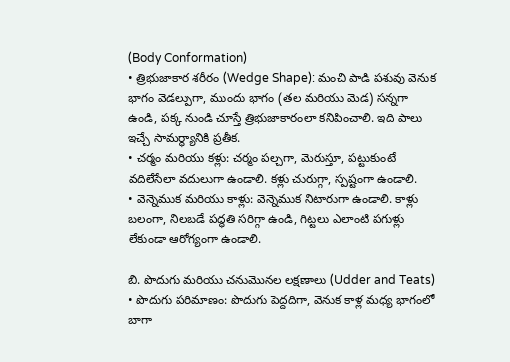(Body Conformation)
• త్రిభుజాకార శరీరం (Wedge Shape): మంచి పాడి పశువు వెనుక భాగం వెడల్పుగా, ముందు భాగం (తల మరియు మెడ) సన్నగా ఉండి, పక్క నుండి చూస్తే త్రిభుజాకారంలా కనిపించాలి. ఇది పాలు ఇచ్చే సామర్థ్యానికి ప్రతీక.
• చర్మం మరియు కళ్లు: చర్మం పల్చగా, మెరుస్తూ, పట్టుకుంటే వదిలేసేలా వదులుగా ఉండాలి. కళ్లు చురుగ్గా, స్పష్టంగా ఉండాలి.
• వెన్నెముక మరియు కాళ్లు: వెన్నెముక నిటారుగా ఉండాలి. కాళ్లు బలంగా, నిలబడే పద్ధతి సరిగ్గా ఉండి, గిట్టలు ఎలాంటి పగుళ్లు లేకుండా ఆరోగ్యంగా ఉండాలి.

బి. పొదుగు మరియు చనుమొనల లక్షణాలు (Udder and Teats)
• పొదుగు పరిమాణం: పొదుగు పెద్దదిగా, వెనుక కాళ్ల మధ్య భాగంలో బాగా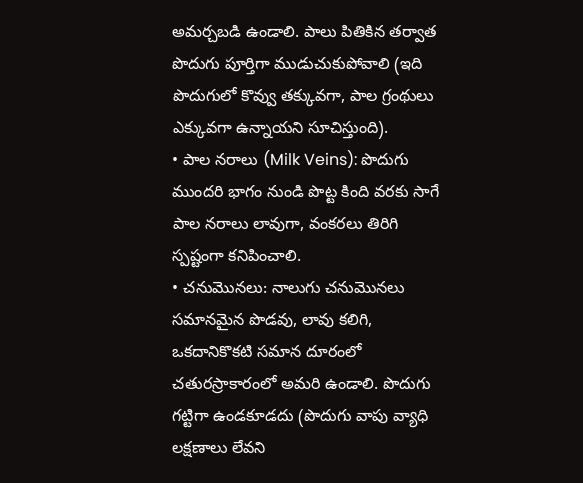అమర్చబడి ఉండాలి. పాలు పితికిన తర్వాత పొదుగు పూర్తిగా ముడుచుకుపోవాలి (ఇది పొదుగులో కొవ్వు తక్కువగా, పాల గ్రంథులు ఎక్కువగా ఉన్నాయని సూచిస్తుంది).
• పాల నరాలు (Milk Veins): పొదుగు ముందరి భాగం నుండి పొట్ట కింది వరకు సాగే పాల నరాలు లావుగా, వంకరలు తిరిగి స్పష్టంగా కనిపించాలి.
• చనుమొనలు: నాలుగు చనుమొనలు సమానమైన పొడవు, లావు కలిగి, ఒకదానికొకటి సమాన దూరంలో చతురస్రాకారంలో అమరి ఉండాలి. పొదుగు గట్టిగా ఉండకూడదు (పొదుగు వాపు వ్యాధి లక్షణాలు లేవని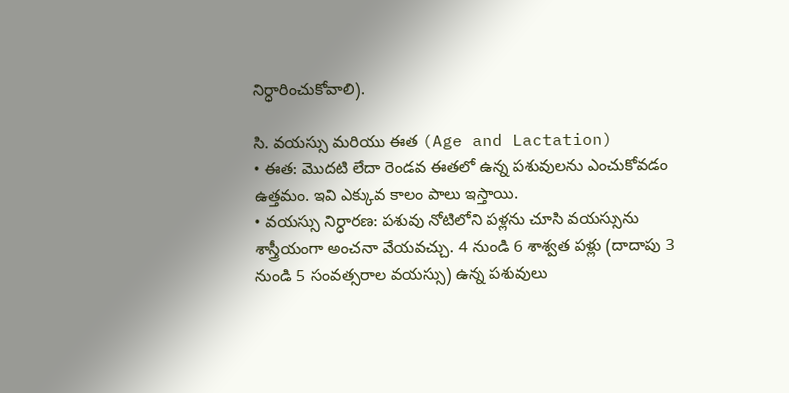నిర్ధారించుకోవాలి).

సి. వయస్సు మరియు ఈత (Age and Lactation)
• ఈత: మొదటి లేదా రెండవ ఈతలో ఉన్న పశువులను ఎంచుకోవడం ఉత్తమం. ఇవి ఎక్కువ కాలం పాలు ఇస్తాయి.
• వయస్సు నిర్ధారణ: పశువు నోటిలోని పళ్లను చూసి వయస్సును శాస్త్రీయంగా అంచనా వేయవచ్చు. 4 నుండి 6 శాశ్వత పళ్లు (దాదాపు 3 నుండి 5 సంవత్సరాల వయస్సు) ఉన్న పశువులు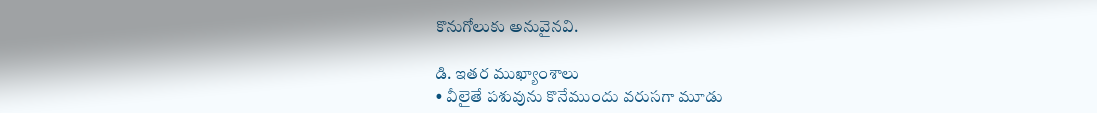కొనుగోలుకు అనువైనవి.

డి. ఇతర ముఖ్యాంశాలు
• వీలైతే పశువును కొనేముందు వరుసగా మూడు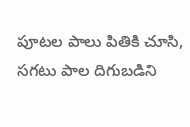పూటల పాలు పితికి చూసి, సగటు పాల దిగుబడిని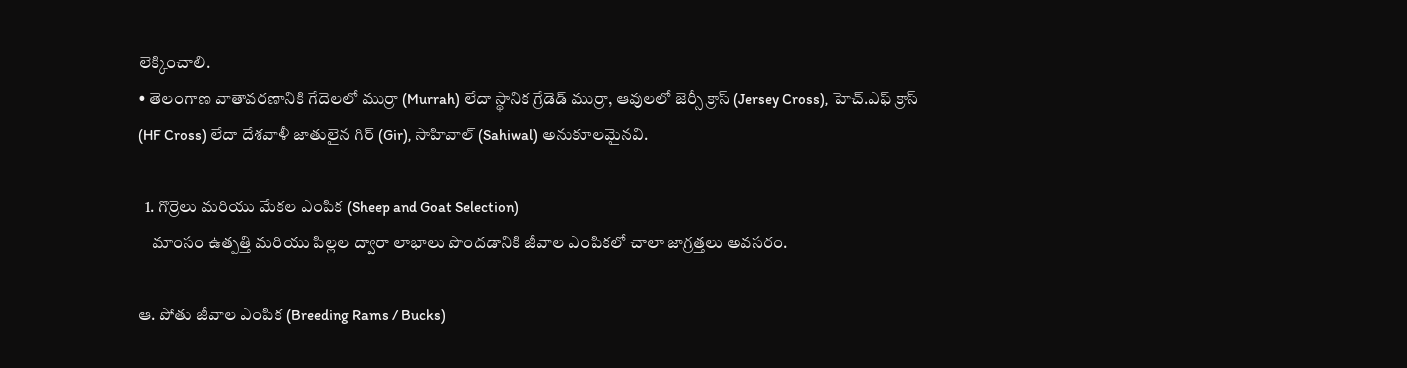లెక్కించాలి.
• తెలంగాణ వాతావరణానికి గేదెలలో ముర్రా (Murrah) లేదా స్థానిక గ్రేడెడ్ ముర్రా, ఆవులలో జెర్సీ క్రాస్ (Jersey Cross), హెచ్.ఎఫ్ క్రాస్ (HF Cross) లేదా దేశవాళీ జాతులైన గిర్ (Gir), సాహివాల్ (Sahiwal) అనుకూలమైనవి.

  1. గొర్రెలు మరియు మేకల ఎంపిక (Sheep and Goat Selection)
    మాంసం ఉత్పత్తి మరియు పిల్లల ద్వారా లాభాలు పొందడానికి జీవాల ఎంపికలో చాలా జాగ్రత్తలు అవసరం.

ఆ. పోతు జీవాల ఎంపిక (Breeding Rams / Bucks)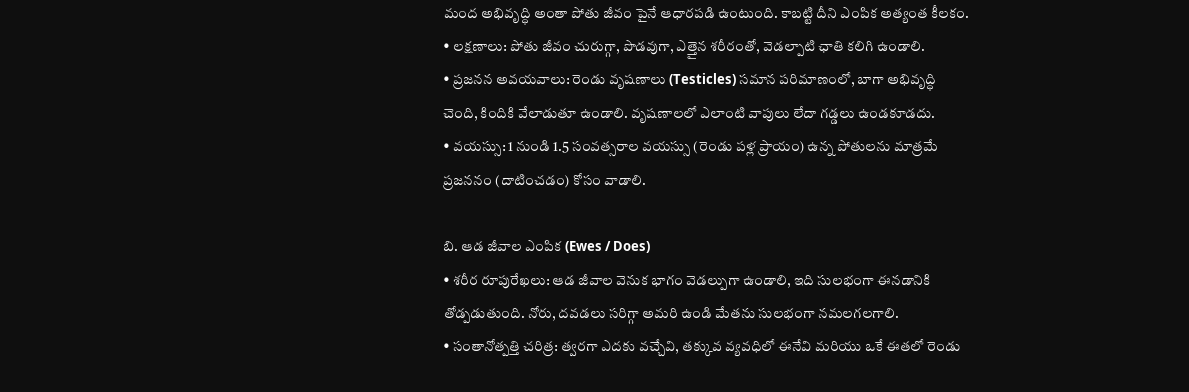మంద అభివృద్ధి అంతా పోతు జీవం పైనే ఆధారపడి ఉంటుంది. కాబట్టి దీని ఎంపిక అత్యంత కీలకం.
• లక్షణాలు: పోతు జీవం చురుగ్గా, పొడవుగా, ఎత్తైన శరీరంతో, వెడల్పాటి ఛాతి కలిగి ఉండాలి.
• ప్రజనన అవయవాలు: రెండు వృషణాలు (Testicles) సమాన పరిమాణంలో, బాగా అభివృద్ధి చెంది, కిందికి వేలాడుతూ ఉండాలి. వృషణాలలో ఎలాంటి వాపులు లేదా గడ్డలు ఉండకూడదు.
• వయస్సు: 1 నుండి 1.5 సంవత్సరాల వయస్సు (రెండు పళ్ల ప్రాయం) ఉన్న పోతులను మాత్రమే ప్రజననం (దాటించడం) కోసం వాడాలి.

బి. ఆడ జీవాల ఎంపిక (Ewes / Does)
• శరీర రూపురేఖలు: ఆడ జీవాల వెనుక భాగం వెడల్పుగా ఉండాలి, ఇది సులభంగా ఈనడానికి తోడ్పడుతుంది. నోరు, దవడలు సరిగ్గా అమరి ఉండి మేతను సులభంగా నమలగలగాలి.
• సంతానోత్పత్తి చరిత్ర: త్వరగా ఎదకు వచ్చేవి, తక్కువ వ్యవధిలో ఈనేవి మరియు ఒకే ఈతలో రెండు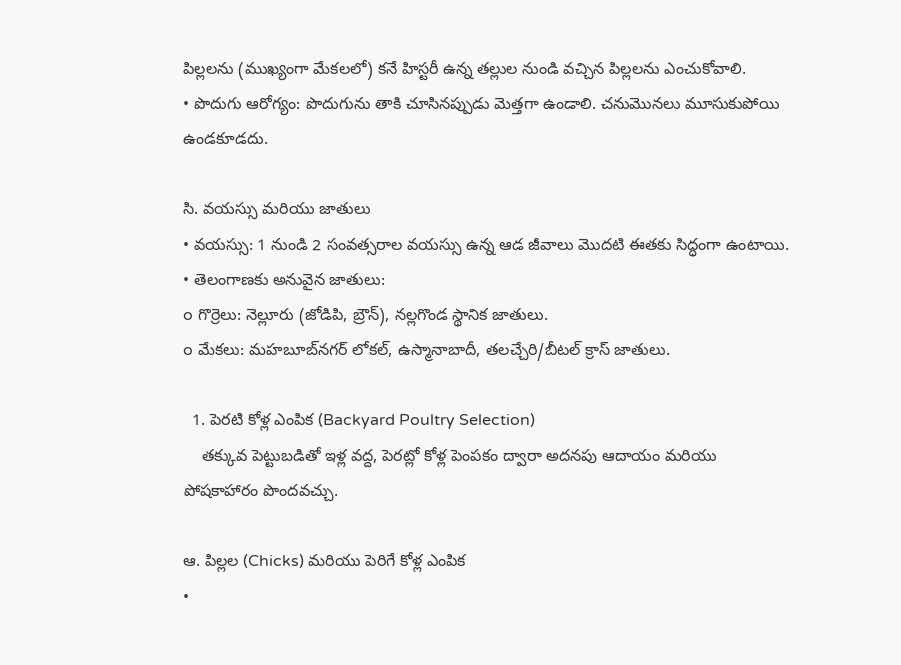పిల్లలను (ముఖ్యంగా మేకలలో) కనే హిస్టరీ ఉన్న తల్లుల నుండి వచ్చిన పిల్లలను ఎంచుకోవాలి.
• పొదుగు ఆరోగ్యం: పొదుగును తాకి చూసినప్పుడు మెత్తగా ఉండాలి. చనుమొనలు మూసుకుపోయి ఉండకూడదు.

సి. వయస్సు మరియు జాతులు
• వయస్సు: 1 నుండి 2 సంవత్సరాల వయస్సు ఉన్న ఆడ జీవాలు మొదటి ఈతకు సిద్ధంగా ఉంటాయి.
• తెలంగాణకు అనువైన జాతులు:
o గొర్రెలు: నెల్లూరు (జోడిపి, బ్రౌన్), నల్లగొండ స్థానిక జాతులు.
o మేకలు: మహబూబ్‌నగర్ లోకల్, ఉస్మానాబాదీ, తలచ్చేరి/బీటల్ క్రాస్ జాతులు.

  1. పెరటి కోళ్ల ఎంపిక (Backyard Poultry Selection)
    తక్కువ పెట్టుబడితో ఇళ్ల వద్ద, పెరట్లో కోళ్ల పెంపకం ద్వారా అదనపు ఆదాయం మరియు పోషకాహారం పొందవచ్చు.

ఆ. పిల్లల (Chicks) మరియు పెరిగే కోళ్ల ఎంపిక
•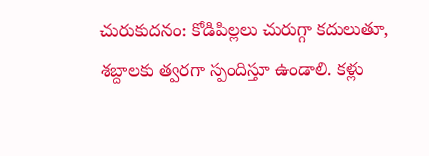చురుకుదనం: కోడిపిల్లలు చురుగ్గా కదులుతూ, శబ్దాలకు త్వరగా స్పందిస్తూ ఉండాలి. కళ్లు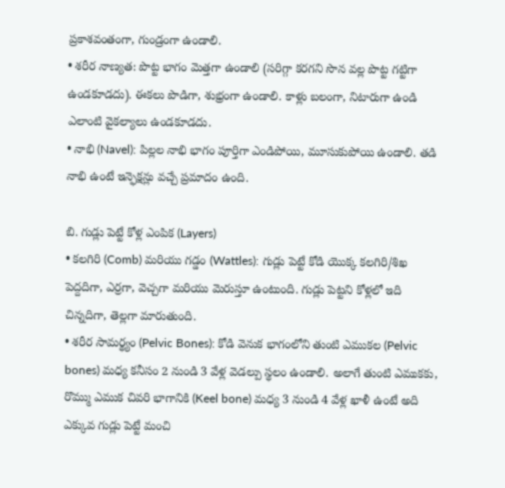ప్రకాశవంతంగా, గుండ్రంగా ఉండాలి.
• శరీర నాణ్యత: పొట్ట భాగం మెత్తగా ఉండాలి (సరిగ్గా కరగని సొన వల్ల పొట్ట గట్టిగా ఉండకూడదు). ఈకలు పొడిగా, శుభ్రంగా ఉండాలి. కాళ్లు బలంగా, నిటారుగా ఉండి ఎలాంటి వైకల్యాలు ఉండకూడదు.
• నాభి (Navel): పిల్లల నాభి భాగం పూర్తిగా ఎండిపోయి, మూసుకుపోయి ఉండాలి. తడి నాభి ఉంటే ఇన్ఫెక్షన్లు వచ్చే ప్రమాదం ఉంది.

బి. గుడ్లు పెట్టే కోళ్ల ఎంపిక (Layers)
• కలగిరి (Comb) మరియు గడ్డం (Wattles): గుడ్లు పెట్టే కోడి యొక్క కలగిరి/శిఖ పెద్దదిగా, ఎర్రగా, వెచ్చగా మరియు మెరుస్తూ ఉంటుంది. గుడ్లు పెట్టని కోళ్లలో ఇది చిన్నదిగా, తెల్లగా మారుతుంది.
• శరీర సామర్థ్యం (Pelvic Bones): కోడి వెనుక భాగంలోని తుంటి ఎముకల (Pelvic bones) మధ్య కనీసం 2 నుండి 3 వేళ్ల వెడల్పు స్థలం ఉండాలి. అలాగే తుంటి ఎముకకు, రొమ్ము ఎముక చివరి భాగానికి (Keel bone) మధ్య 3 నుండి 4 వేళ్ల ఖాళీ ఉంటే అది ఎక్కువ గుడ్లు పెట్టే మంచి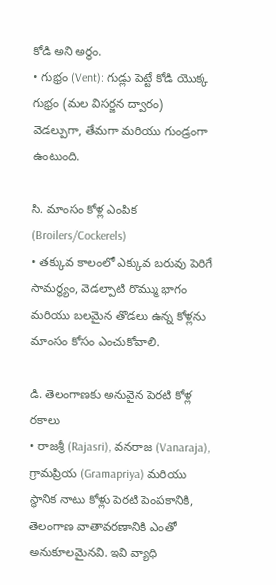కోడి అని అర్థం.
• గుభ్రం (Vent): గుడ్లు పెట్టే కోడి యొక్క గుభ్రం (మల విసర్జన ద్వారం) వెడల్పుగా, తేమగా మరియు గుండ్రంగా ఉంటుంది.

సి. మాంసం కోళ్ల ఎంపిక (Broilers/Cockerels)
• తక్కువ కాలంలో ఎక్కువ బరువు పెరిగే సామర్థ్యం, వెడల్పాటి రొమ్ము భాగం మరియు బలమైన తొడలు ఉన్న కోళ్లను మాంసం కోసం ఎంచుకోవాలి.

డి. తెలంగాణకు అనువైన పెరటి కోళ్ల రకాలు
• రాజశ్రీ (Rajasri), వనరాజ (Vanaraja), గ్రామప్రియ (Gramapriya) మరియు స్థానిక నాటు కోళ్లు పెరటి పెంపకానికి, తెలంగాణ వాతావరణానికి ఎంతో అనుకూలమైనవి. ఇవి వ్యాధి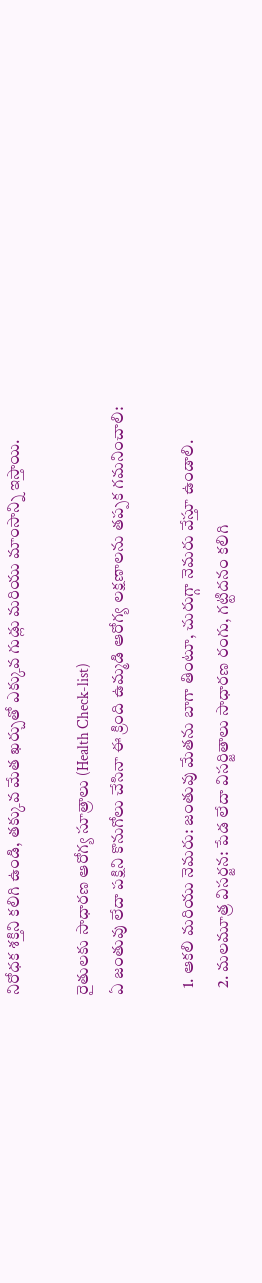నిరోధక శక్తిని కలిగి ఉండి, తక్కువ మేత ఖర్చుతో ఎక్కువ గుడ్లు మరియు మాంసాన్ని ఇస్తాయి.

రైతులకు సాధారణ ఆరోగ్య సూత్రాలు (Health Check-list)
ఏ జంతువు లేదా పక్షిని కొనుగోలు చేసినా ఈ క్రింది ఉమ్మడి ఆరోగ్య లక్షణాలను తప్పక గమనించాలి:

  1. ఆకలి మరియు నెమరు: జంతువు మేతను బాగా తింటూ, చురుగ్గా నెమరు వేస్తూ ఉండాలి.
  2. మలమూత్ర విసర్జన: పేడ లేదా విసర్జితాలు సాధారణ రంగు, గట్టిదనం కలిగి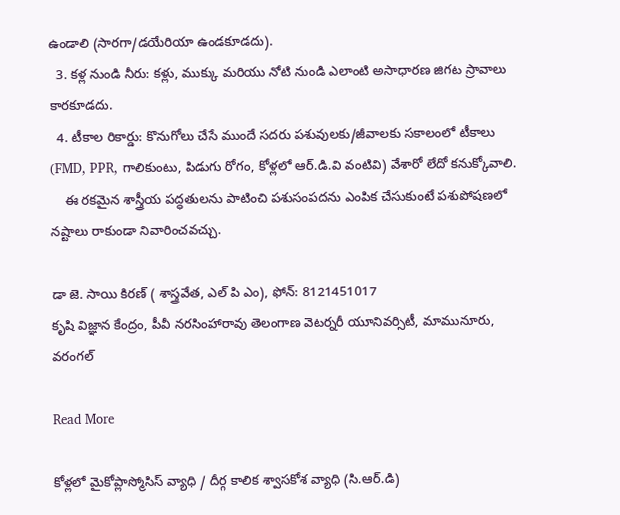ఉండాలి (సారగా/డయేరియా ఉండకూడదు).
  3. కళ్ల నుండి నీరు: కళ్లు, ముక్కు మరియు నోటి నుండి ఎలాంటి అసాధారణ జిగట స్రావాలు కారకూడదు.
  4. టీకాల రికార్డు: కొనుగోలు చేసే ముందే సదరు పశువులకు/జీవాలకు సకాలంలో టీకాలు (FMD, PPR, గాలికుంటు, పిడుగు రోగం, కోళ్లలో ఆర్‌.డి.వి వంటివి) వేశారో లేదో కనుక్కోవాలి.
    ఈ రకమైన శాస్త్రీయ పద్ధతులను పాటించి పశుసంపదను ఎంపిక చేసుకుంటే పశుపోషణలో నష్టాలు రాకుండా నివారించవచ్చు.

డా జె. సాయి కిరణ్ ( శాస్త్రవేత, ఎల్ పి ఎం), ఫోన్: 8121451017
కృషి విజ్ఞాన కేంద్రం, పీవీ నరసింహారావు తెలంగాణ వెటర్నరీ యూనివర్సిటీ, మామునూరు, వరంగల్

Read More

కోళ్లలో మైకోప్లాస్మోసిస్ వ్యాధి / దీర్గ కాలిక శ్వాసకోశ వ్యాధి (సి.ఆర్.డి)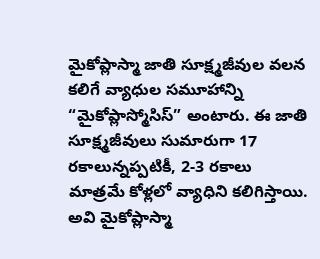మైకోప్లాస్మా జాతి సూక్ష్మజీవుల వలన కలిగే వ్యాధుల సమూహాన్ని “మైకోప్లాస్మోసిస్” అంటారు. ఈ జాతి సూక్ష్మజీవులు సుమారుగా 17 రకాలున్నప్పటికీ, 2-3 రకాలు మాత్రమే కోళ్లలో వ్యాధిని కలిగిస్తాయి. అవి మైకోప్లాస్మా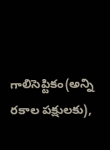గాలిసెప్టికం(అన్ని రకాల పక్షులకు),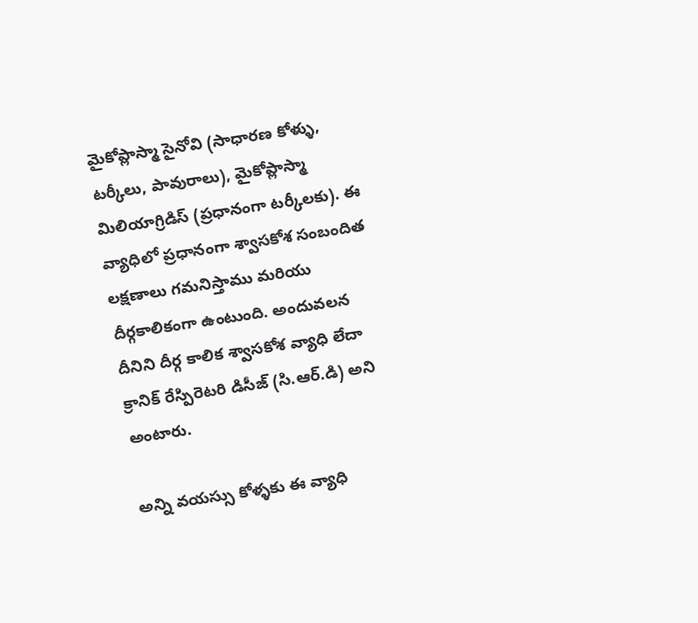మైకోప్లాస్మా సైనోవి (సాధారణ కోళ్ళు, టర్కీలు, పావురాలు), మైకోప్లాస్మా మిలియాగ్రిడిస్ (ప్రధానంగా టర్కీలకు). ఈ వ్యాధిలో ప్రధానంగా శ్వాసకోశ సంబందిత లక్షణాలు గమనిస్తాము మరియు దీర్గకాలికంగా ఉంటుంది. అందువలన దీనిని దీర్గ కాలిక శ్వాసకోశ వ్యాధి లేదా క్రానిక్ రేస్పిరెటరి డిసీజ్ (సి.ఆర్.డి) అని అంటారు.

అన్ని వయస్సు కోళ్ళకు ఈ వ్యాధి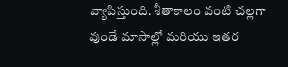వ్యాపిస్తుంది. శీతాకాలం వంటి చల్లగా వుండే మాసాల్లో మరియు ఇతర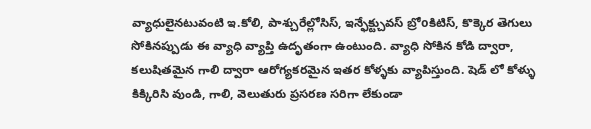వ్యాధులైనటువంటి ఇ.కోలి, పాశ్చురేల్లోసిస్, ఇన్ఫేక్ట్చువస్ బ్రోoకిటిస్, కొక్కెర తెగులు సోకినప్పుడు ఈ వ్యాధి వ్యాప్తి ఉదృతంగా ఉంటుంది. వ్యాధి సోకిన కోడి ద్వారా, కలుషితమైన గాలి ద్వారా ఆరోగ్యకరమైన ఇతర కోళ్ళకు వ్యాపిస్తుంది. షెడ్ లో కోళ్ళు కిక్కిరిసి వుండి, గాలి, వెలుతురు ప్రసరణ సరిగా లేకుండా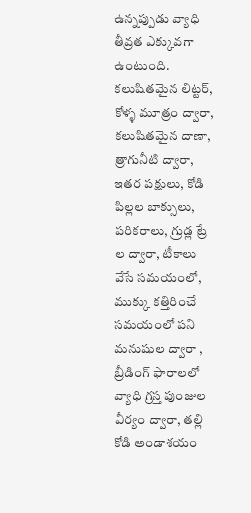ఉన్నప్పుడు వ్యాధి తీవ్రత ఎక్కువగా ఉంటుంది. కలుషితమైన లిట్టర్, కోళ్ళ మూత్రం ద్వారా, కలుషితమైన దాణా,  త్రాగునీటి ద్వారా, ఇతర పక్షులు, కోడి పిల్లల బాక్సులు, పరికరాలు, గ్రుడ్ల ట్రే ల ద్వారా, టీకాలు వేసే సమయంలో, ముక్కు కత్తిరించే సమయంలో పని మనుషుల ద్వారా , బ్రీడింగ్ ఫారాలలో వ్యాధి గ్రస్త పుంజుల వీర్యం ద్వారా, తల్లి కోడి అండాశయం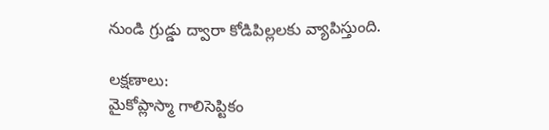నుండి గ్రుడ్డు ద్వారా కోడిపిల్లలకు వ్యాపిస్తుంది.

లక్షణాలు:
మైకోప్లాస్మా గాలిసెప్టికం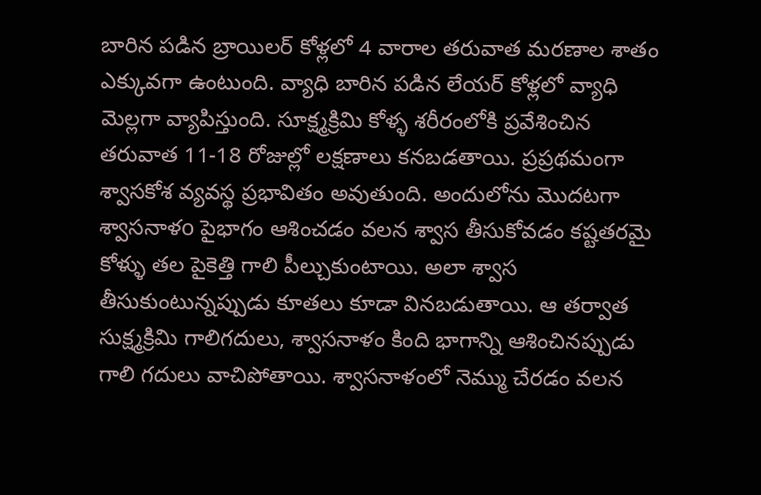బారిన పడిన బ్రాయిలర్ కోళ్లలో 4 వారాల తరువాత మరణాల శాతం ఎక్కువగా ఉంటుంది. వ్యాధి బారిన పడిన లేయర్ కోళ్లలో వ్యాధి మెల్లగా వ్యాపిస్తుంది. సూక్ష్మక్రిమి కోళ్ళ శరీరంలోకి ప్రవేశించిన తరువాత 11-18 రోజుల్లో లక్షణాలు కనబడతాయి. ప్రప్రథమంగా శ్వాసకోశ వ్యవస్థ ప్రభావితం అవుతుంది. అందులోను మొదటగా శ్వాసనాళo పైభాగం ఆశించడం వలన శ్వాస తీసుకోవడం కష్టతరమై కోళ్ళు తల పైకెత్తి గాలి పీల్చుకుంటాయి. అలా శ్వాస తీసుకుంటున్నప్పుడు కూతలు కూడా వినబడుతాయి. ఆ తర్వాత సుక్ష్మక్రిమి గాలిగదులు, శ్వాసనాళం కింది భాగాన్ని ఆశించినప్పుడు గాలి గదులు వాచిపోతాయి. శ్వాసనాళంలో నెమ్ము చేరడం వలన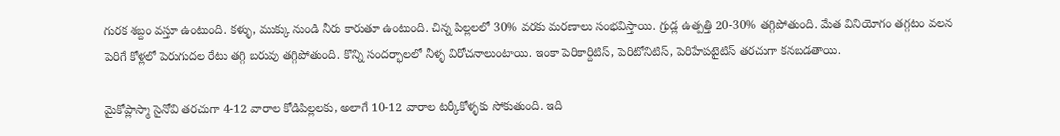గురక శబ్దం వస్తూ ఉంటుంది. కళ్ళు, ముక్కు నుండి నీరు కారుతూ ఉంటుంది. చిన్న పిల్లలలో 30% వరకు మరణాలు సంభవిస్తాయి. గ్రుడ్ల ఉత్పత్తి 20-30% తగ్గిపోతుంది. మేత వినియోగం తగ్గటం వలన పెరిగే కోళ్లలో పెరుగుదల రేటు తగ్గి బరువు తగ్గిపోతుంది. కొన్ని సందర్భాలలో నీళ్ళ విరోచనాలుంటాయి. ఇంకా పెరికార్దిటిస్, పెరిటోనిటిస్, పెరిహేపటైటిస్ తరచుగా కనబడతాయి.

మైకోప్లాస్మా సైనోవి తరచుగా 4-12 వారాల కోడిపిల్లలకు, అలాగే 10-12 వారాల టర్కీకోళ్ళకు సోకుతుంది. ఇది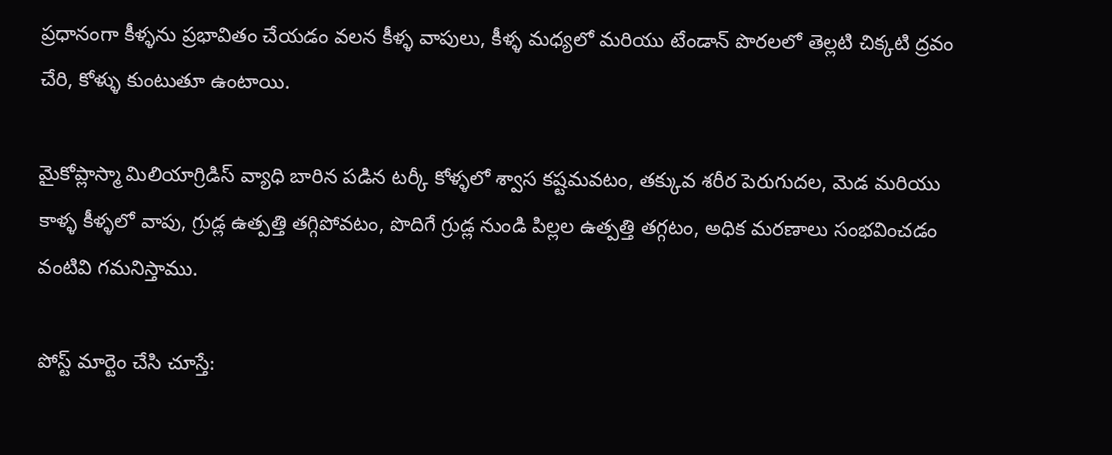ప్రధానంగా కీళ్ళను ప్రభావితం చేయడం వలన కీళ్ళ వాపులు, కీళ్ళ మధ్యలో మరియు టేండాన్ పొరలలో తెల్లటి చిక్కటి ద్రవం చేరి, కోళ్ళు కుంటుతూ ఉంటాయి.

మైకోప్లాస్మా మిలియాగ్రిడిస్ వ్యాధి బారిన పడిన టర్కీ కోళ్ళలో శ్వాస కష్టమవటం, తక్కువ శరీర పెరుగుదల, మెడ మరియు కాళ్ళ కీళ్ళలో వాపు, గ్రుడ్ల ఉత్పత్తి తగ్గిపోవటం, పొదిగే గ్రుడ్ల నుండి పిల్లల ఉత్పత్తి తగ్గటం, అధిక మరణాలు సంభవించడం వంటివి గమనిస్తాము.

పోస్ట్ మార్టెం చేసి చూస్తే: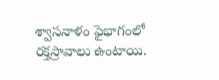శ్వాసనాళం ఫైభాగంలో రక్తస్రావాలు ఉంటాయి.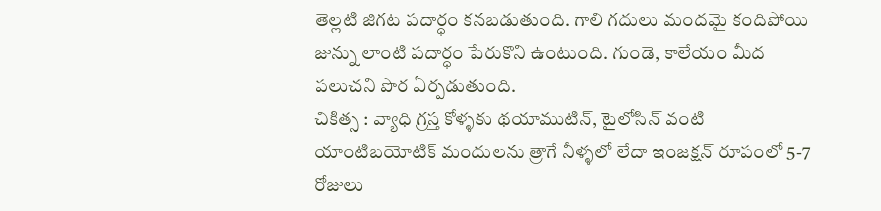తెల్లటి జిగట పదార్ధం కనబడుతుంది. గాలి గదులు మందమై కందిపోయి జున్ను లాంటి పదార్ధం పేరుకొని ఉంటుంది. గుండె, కాలేయం మీద పలుచని పొర ఏర్పడుతుంది.
చికిత్స : వ్యాధి గ్రస్త కోళ్ళకు థయాముటిన్, టైలోసిన్ వంటి యాంటిబయోటిక్ మందులను త్రాగే నీళ్ళలో లేదా ఇంజక్షన్ రూపంలో 5-7 రోజులు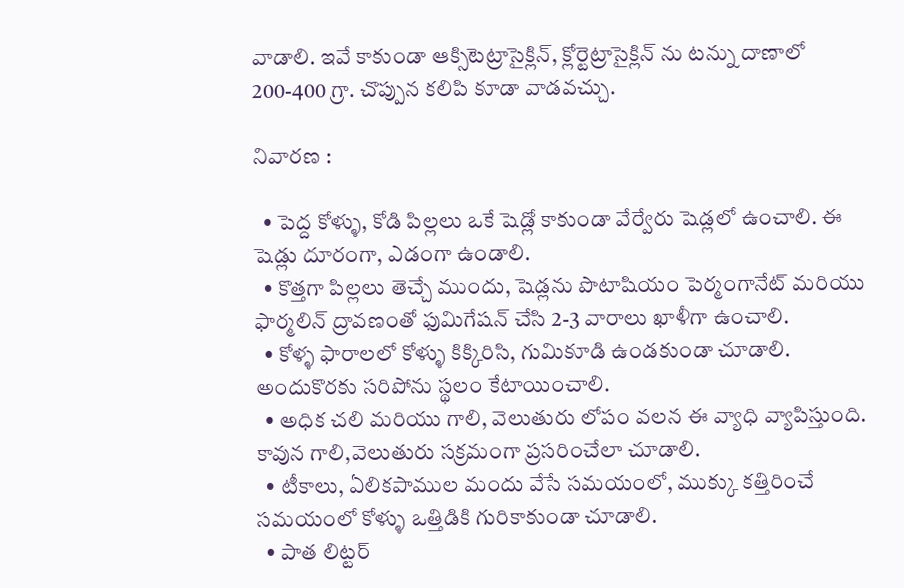వాడాలి. ఇవే కాకుండా ఆక్సిటెట్రాసైక్లిన్, క్లోర్టెట్రాసైక్లిన్ ను టన్ను దాణాలో 200-400 గ్రా. చొప్పున కలిపి కూడా వాడవచ్చు.

నివారణ :

  • పెద్ద కోళ్ళు, కోడి పిల్లలు ఒకే షెడ్లో కాకుండా వేర్వేరు షెడ్లలో ఉంచాలి. ఈ షెడ్లు దూరంగా, ఎడంగా ఉండాలి.
  • కొత్తగా పిల్లలు తెచ్చే ముందు, షెడ్లను పొటాషియం పెర్మంగానేట్ మరియు ఫార్మలిన్ ద్రావణంతో ఫుమిగేషన్ చేసి 2-3 వారాలు ఖాళీగా ఉంచాలి.
  • కోళ్ళ ఫారాలలో కోళ్ళు కిక్కిరిసి, గుమికూడి ఉండకుండా చూడాలి. అందుకొరకు సరిపోను స్థలం కేటాయించాలి.
  • అధిక చలి మరియు గాలి, వెలుతురు లోపం వలన ఈ వ్యాధి వ్యాపిస్తుంది. కావున గాలి,వెలుతురు సక్రమంగా ప్రసరించేలా చూడాలి.
  • టీకాలు, ఏలికపాముల మందు వేసే సమయంలో, ముక్కు కత్తిరించే సమయంలో కోళ్ళు ఒత్తిడికి గురికాకుండా చూడాలి.
  • పాత లిట్టర్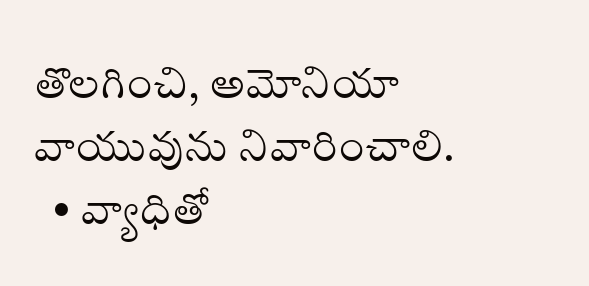తొలగించి, అమోనియా వాయువును నివారించాలి.
  • వ్యాధితో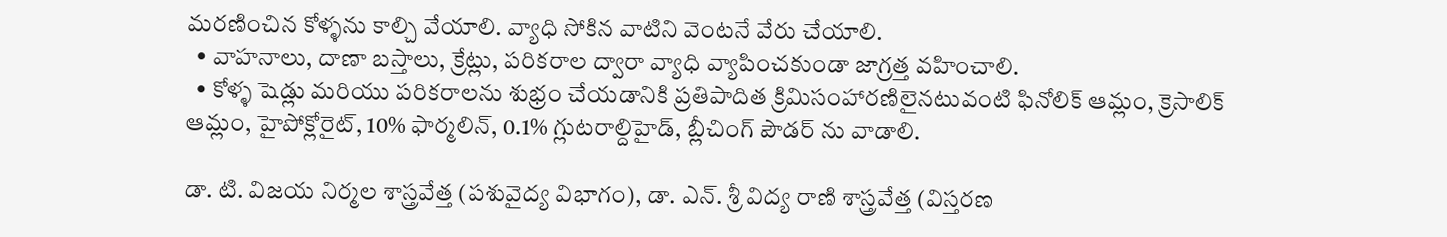మరణించిన కోళ్ళను కాల్చి వేయాలి. వ్యాధి సోకిన వాటిని వెంటనే వేరు చేయాలి.
  • వాహనాలు, దాణా బస్తాలు, క్రేట్లు, పరికరాల ద్వారా వ్యాధి వ్యాపించకుండా జాగ్రత్త వహించాలి.
  • కోళ్ళ షెడ్లు మరియు పరికరాలను శుభ్రం చేయడానికి ప్రతిపాదిత క్రిమిసంహారణిలైనటువంటి ఫినోలిక్ ఆమ్లం, క్రెసాలిక్ ఆమ్లం, హైపోక్లోరైట్, 10% ఫార్మలిన్, 0.1% గ్లుటరాల్దిహైడ్, బ్లీచింగ్ పౌడర్ ను వాడాలి.

డా. టి. విజయ నిర్మల శాస్త్రవేత్త (పశువైద్య విభాగం), డా. ఎన్. శ్రీ విద్య రాణి శాస్త్రవేత్త (విస్తరణ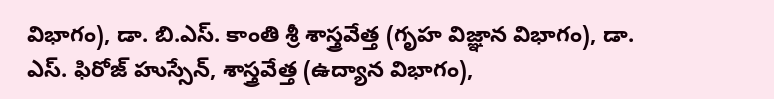విభాగం), డా. బి.ఎస్. కాంతి శ్రీ శాస్త్రవేత్త (గృహ విజ్ఞాన విభాగం), డా. ఎస్. ఫిరోజ్ హుస్సేన్, శాస్త్రవేత్త (ఉద్యాన విభాగం),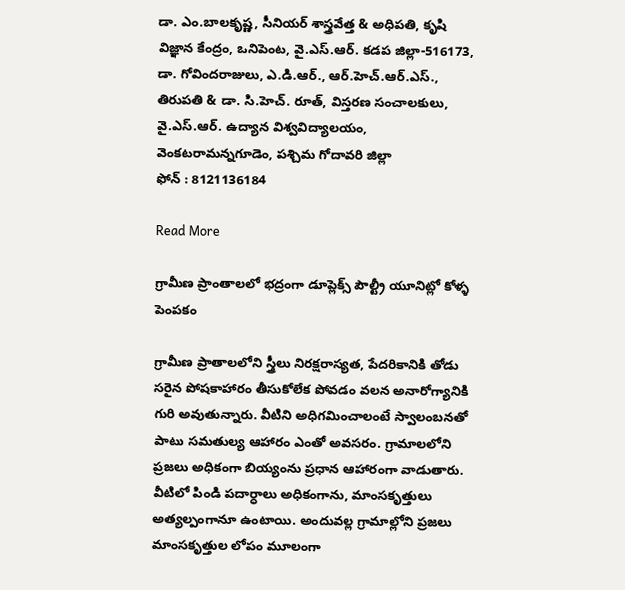డా. ఎం.బాలకృష్ణ, సీనియర్ శాస్త్రవేత్త & అధిపతి, కృషి విజ్ఞాన కేంద్రం, ఒనిపెంట, వై.ఎస్.ఆర్. కడప జిల్లా-516173, డా. గోవిందరాజులు, ఎ.డి.ఆర్., ఆర్.హెచ్.ఆర్.ఎస్., తిరుపతి & డా. సి.హెచ్. రూత్, విస్తరణ సంచాలకులు, వై.ఎస్.ఆర్. ఉద్యాన విశ్వవిద్యాలయం, వెంకటరామన్నగూడెం, పశ్చిమ గోదావరి జిల్లా
ఫోన్ : 8121136184

Read More

గ్రామీణ ప్రాంతాలలో భద్రంగా డూప్లెక్స్ పౌల్ట్రీ యూనిట్లో కోళ్ళ పెంపకం

గ్రామీణ ప్రాతాలలోని స్త్రీలు నిరక్షరాస్యత, పేదరికానికి తోడు సరైన పోషకాహారం తీసుకోలేక పోవడం వలన అనారోగ్యానికి గురి అవుతున్నారు. వీటిని అధిగమించాలంటే స్వాలంబనతో పాటు సమతుల్య ఆహారం ఎంతో అవసరం. గ్రామాలలోని ప్రజలు అధికంగా బియ్యంను ప్రధాన ఆహారంగా వాడుతారు. వీటిలో పిండి పదార్ధాలు అధికంగాను, మాంసకృత్తులు అత్యల్పంగానూ ఉంటాయి. అందువల్ల గ్రామాల్లోని ప్రజలు మాంసకృత్తుల లోపం మూలంగా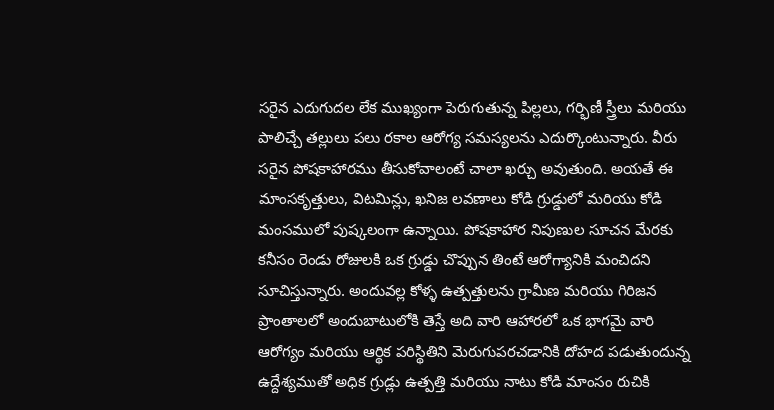సరైన ఎదుగుదల లేక ముఖ్యంగా పెరుగుతున్న పిల్లలు, గర్భిణీ స్త్రీలు మరియు పాలిచ్చే తల్లులు పలు రకాల ఆరోగ్య సమస్యలను ఎదుర్కొంటున్నారు. వీరు సరైన పోషకాహారము తీసుకోవాలంటే చాలా ఖర్చు అవుతుంది. అయతే ఈ మాంసకృత్తులు, విటమిన్లు, ఖనిజ లవణాలు కోడి గ్రుడ్డులో మరియు కోడి మంసములో పుష్కలంగా ఉన్నాయి. పోషకాహార నిపుణుల సూచన మేరకు కనీసం రెండు రోజులకి ఒక గ్రుడ్డు చొప్పున తింటే ఆరోగ్యానికి మంచిదని సూచిస్తున్నారు. అందువల్ల కోళ్ళ ఉత్పత్తులను గ్రామీణ మరియు గిరిజన ప్రాంతాలలో అందుబాటులోకి తెస్తే అది వారి ఆహారలో ఒక భాగమై వారి ఆరోగ్యం మరియు ఆర్థిక పరిస్థితిని మెరుగుపరచడానికి దోహద పడుతుందున్న ఉద్దేశ్యముతో అధిక గ్రుడ్లు ఉత్పత్తి మరియు నాటు కోడి మాంసం రుచికి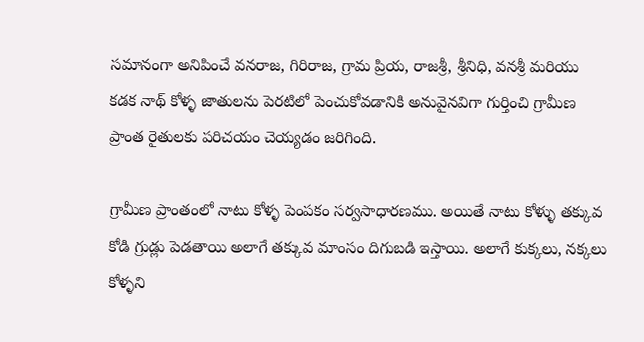సమానంగా అనిపించే వనరాజ, గిరిరాజ, గ్రామ ప్రియ, రాజశ్రీ, శ్రీనిధి, వనశ్రీ మరియు కడక నాథ్ కోళ్ళ జాతులను పెరటిలో పెంచుకోవడానికి అనువైనవిగా గుర్తించి గ్రామీణ ప్రాంత రైతులకు పరిచయం చెయ్యడం జరిగింది.

గ్రామీణ ప్రాంతంలో నాటు కోళ్ళ పెంపకం సర్వసాధారణము. అయితే నాటు కోళ్ళు తక్కువ కోడి గ్రుడ్లు పెడతాయి అలాగే తక్కువ మాంసం దిగుబడి ఇస్తాయి. అలాగే కుక్కలు, నక్కలు కోళ్ళని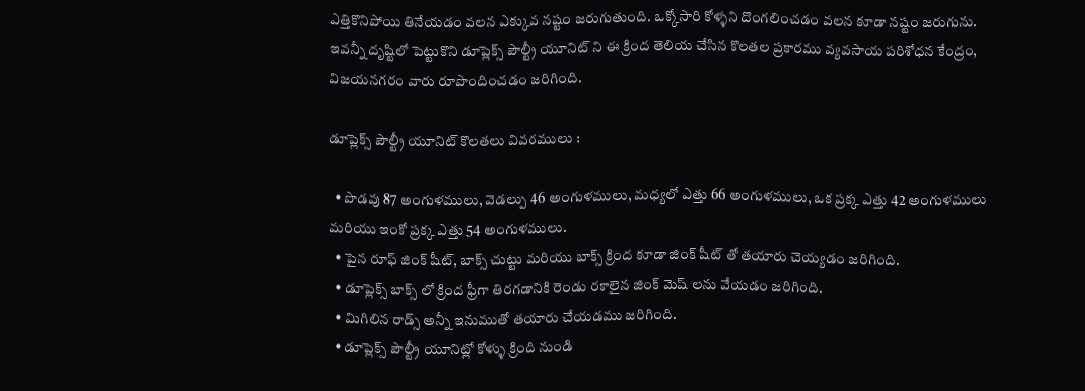ఎత్తికొనిపోయి తినేయడం వలన ఎక్కువ నష్టం జరుగుతుంది. ఒక్కోసారి కోళ్ళని దొంగలించడం వలన కూడా నష్టం జరుగును. ఇవన్నీ దృష్టిలో పెట్టుకొని డూప్లెక్స్ పౌల్ట్రీ యూనిట్ ని ఈ క్రింద తెలియ చేసిన కొలతల ప్రకారము వ్యవసాయ పరిశోధన కేంద్రం, విజయనగరం వారు రూపొందించడం జరిగింది.

డూప్లెక్స్ పౌల్ట్రీ యూనిట్ కొలతలు వివరములు :

  • పొడవు 87 అంగుళములు, వెడల్పు 46 అంగుళములు, మధ్యలో ఎత్తు 66 అంగుళములు, ఒక ప్రక్క ఎత్తు 42 అంగుళములు మరియు ఇంకో ప్రక్క ఎత్తు 54 అంగుళములు.
  • పైన రూఫ్ జింక్ షీట్, బాక్స్ చుట్టు మరియు బాక్స్ క్రింద కూడా జింక్ షీట్ తో తయారు చెయ్యడం జరిగింది.
  • డూప్లెక్స్ బాక్స్ లో క్రింద ఫ్రీగా తిరగడానికి రెండు రకాలైన జింక్ మెష్ లను వేయడం జరిగింది.
  • మిగిలిన రాడ్స్ అన్నీ ఇనుముతో తయారు చేయడము జరిగింది.
  • డూప్లెక్స్ పౌల్ట్రీ యూనిట్లో కోళ్ళు క్రింది నుండి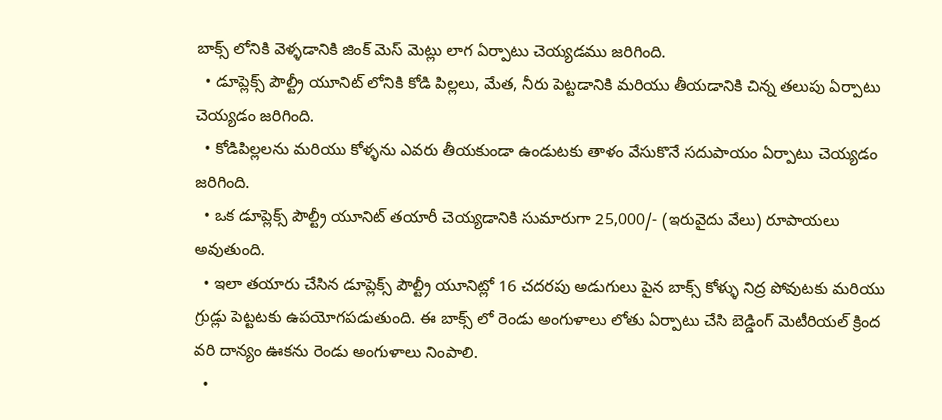బాక్స్ లోనికి వెళ్ళడానికి జింక్ మెస్ మెట్లు లాగ ఏర్పాటు చెయ్యడము జరిగింది.
  • డూప్లెక్స్ పౌల్ట్రీ యూనిట్ లోనికి కోడి పిల్లలు, మేత, నీరు పెట్టడానికి మరియు తీయడానికి చిన్న తలుపు ఏర్పాటు చెయ్యడం జరిగింది.
  • కోడిపిల్లలను మరియు కోళ్ళను ఎవరు తీయకుండా ఉండుటకు తాళం వేసుకొనే సదుపాయం ఏర్పాటు చెయ్యడం జరిగింది.
  • ఒక డూప్లెక్స్ పౌల్ట్రీ యూనిట్ తయారీ చెయ్యడానికి సుమారుగా 25,000/- (ఇరువైదు వేలు) రూపాయలు అవుతుంది.
  • ఇలా తయారు చేసిన డూప్లెక్స్ పౌల్ట్రీ యూనిట్లో 16 చదరపు అడుగులు పైన బాక్స్ కోళ్ళు నిద్ర పోవుటకు మరియు గ్రుడ్లు పెట్టటకు ఉపయోగపడుతుంది. ఈ బాక్స్ లో రెండు అంగుళాలు లోతు ఏర్పాటు చేసి బెడ్డింగ్ మెటీరియల్ క్రింద వరి దాన్యం ఊకను రెండు అంగుళాలు నింపాలి.
  •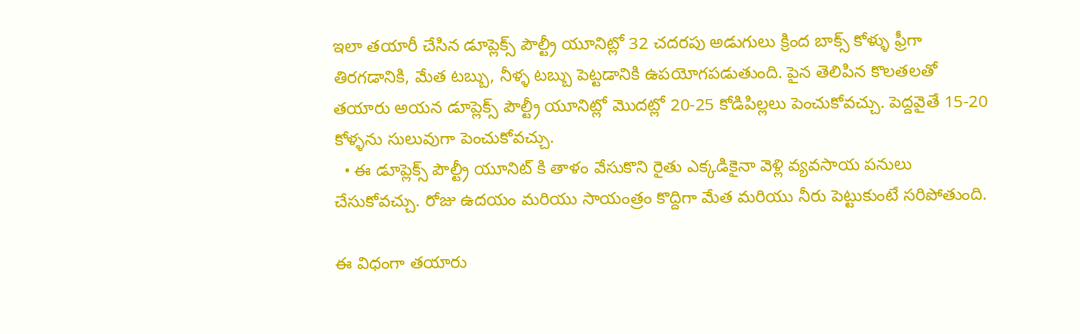ఇలా తయారీ చేసిన డూప్లెక్స్ పౌల్ట్రీ యూనిట్లో 32 చదరపు అడుగులు క్రింద బాక్స్ కోళ్ళు ఫ్రీగా తిరగడానికి, మేత టబ్బు, నీళ్ళ టబ్బు పెట్టడానికి ఉపయోగపడుతుంది. పైన తెలిపిన కొలతలతో తయారు అయన డూప్లెక్స్ పౌల్ట్రీ యూనిట్లో మొదట్లో 20-25 కోడిపిల్లలు పెంచుకోవచ్చు. పెద్దవైతే 15-20 కోళ్ళను సులువుగా పెంచుకోవచ్చు.
  • ఈ డూప్లెక్స్ పౌల్ట్రీ యూనిట్ కి తాళం వేసుకొని రైతు ఎక్కడికైనా వెళ్లి వ్యవసాయ పనులు చేసుకోవచ్చు. రోజు ఉదయం మరియు సాయంత్రం కొద్దిగా మేత మరియు నీరు పెట్టుకుంటే సరిపోతుంది.

ఈ విధంగా తయారు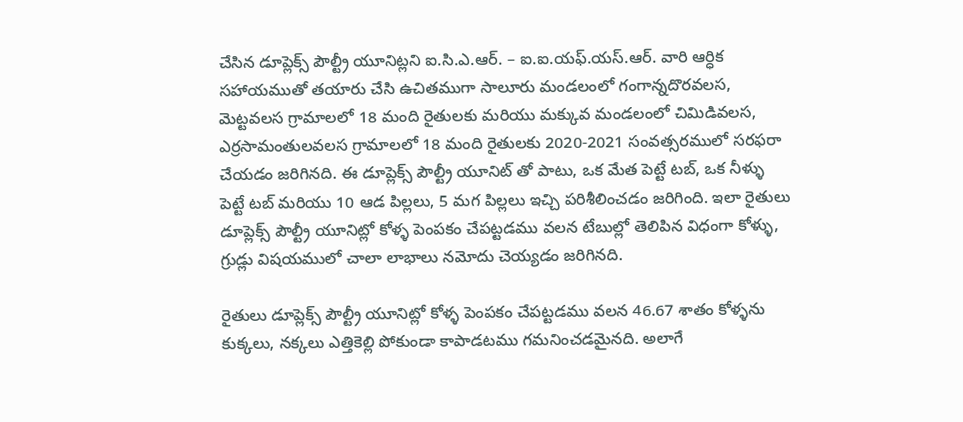చేసిన డూప్లెక్స్ పౌల్ట్రీ యూనిట్లని ఐ.సి.ఎ.ఆర్. – ఐ.ఐ.యఫ్.యస్.ఆర్. వారి ఆర్ధిక సహాయముతో తయారు చేసి ఉచితముగా సాలూరు మండలంలో గంగాన్నదొరవలస, మెట్టవలస గ్రామాలలో 18 మంది రైతులకు మరియు మక్కువ మండలంలో చిమిడివలస, ఎర్రసామంతులవలస గ్రామాలలో 18 మంది రైతులకు 2020-2021 సంవత్సరములో సరఫరా చేయడం జరిగినది. ఈ డూప్లెక్స్ పౌల్ట్రీ యూనిట్ తో పాటు, ఒక మేత పెట్టే టబ్, ఒక నీళ్ళు పెట్టే టబ్ మరియు 10 ఆడ పిల్లలు, 5 మగ పిల్లలు ఇచ్చి పరిశీలించడం జరిగింది. ఇలా రైతులు డూప్లెక్స్ పౌల్ట్రీ యూనిట్లో కోళ్ళ పెంపకం చేపట్టడము వలన టేబుల్లో తెలిపిన విధంగా కోళ్ళు, గ్రుడ్లు విషయములో చాలా లాభాలు నమోదు చెయ్యడం జరిగినది.

రైతులు డూప్లెక్స్ పౌల్ట్రీ యూనిట్లో కోళ్ళ పెంపకం చేపట్టడము వలన 46.67 శాతం కోళ్ళను కుక్కలు, నక్కలు ఎత్తికెల్లి పోకుండా కాపాడటము గమనించడమైనది. అలాగే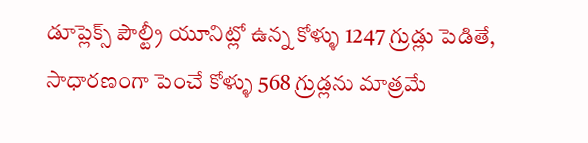డూప్లెక్స్ పౌల్ట్రీ యూనిట్లో ఉన్న కోళ్ళు 1247 గ్రుడ్లు పెడితే, సాధారణంగా పెంచే కోళ్ళు 568 గ్రుడ్లను మాత్రమే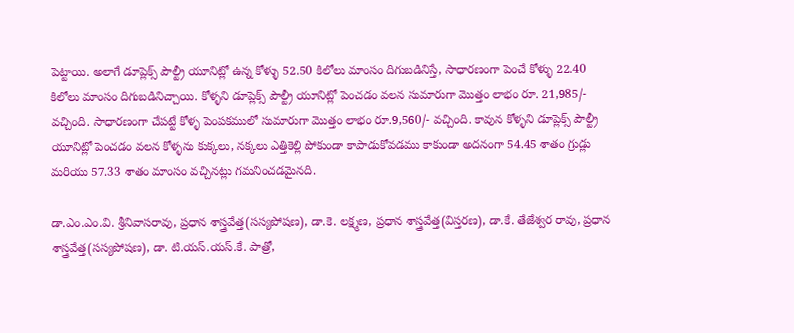పెట్టాయి. అలాగే డూప్లెక్స్ పౌల్ట్రీ యూనిట్లో ఉన్న కోళ్ళు 52.50 కిలోలు మాంసం దిగుబడినిస్తే, సాధారణంగా పెంచే కోళ్ళు 22.40 కిలోలు మాంసం దిగుబడినిచ్చాయి. కోళ్ళని డూప్లెక్స్ పౌల్ట్రీ యూనిట్లో పెంచడం వలన సుమారుగా మొత్తం లాభం రూ. 21,985/- వచ్చింది. సాధారణంగా చేపట్టే కోళ్ళ పెంపకములో సుమారుగా మొత్తం లాభం రూ.9,560/- వచ్చింది. కావున కోళ్ళని డూప్లెక్స్ పౌల్ట్రీ యూనిట్లో పెంచడం వలన కోళ్ళను కుక్కలు, నక్కలు ఎత్తికెల్లి పోకుండా కాపాడుకోవడము కాకుండా అదనంగా 54.45 శాతం గ్రుడ్లు మరియు 57.33 శాతం మాంసం వచ్చినట్లు గమనించడమైనది.

డా.ఎం.ఎం.వి. శ్రీనివాసరావు, ప్రధాన శాస్త్రవేత్త(సస్యపోషణ), డా.కె. లక్ష్మణ, ప్రధాన శాస్త్రవేత్త(విస్తరణ), డా.కే. తేజేశ్వర రావు, ప్రధాన శాస్త్రవేత్త(సస్యపోషణ), డా. టి.యస్.యస్.కే. పాత్రో,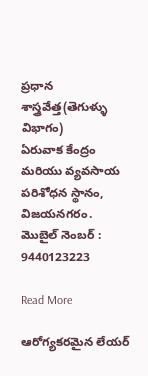ప్రధాన శాస్త్రవేత్త(తెగుళ్ళు విభాగం)
ఏరువాక కేంద్రం మరియు వ్యవసాయ పరిశోధన స్థానం, విజయనగరం. మొబైల్ నెంబర్ : 9440123223

Read More

ఆరోగ్యకరమైన లేయర్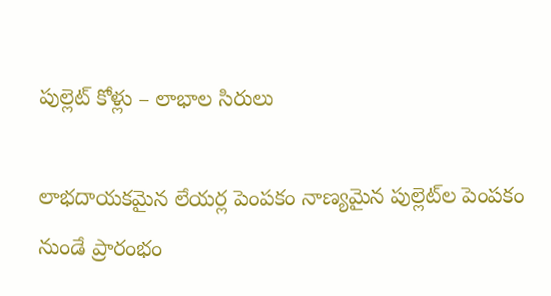పుల్లెట్ కోళ్లు – లాభాల సిరులు

లాభదాయకమైన లేయర్ల పెంపకం నాణ్యమైన పుల్లెట్‌ల పెంపకం నుండే ప్రారంభం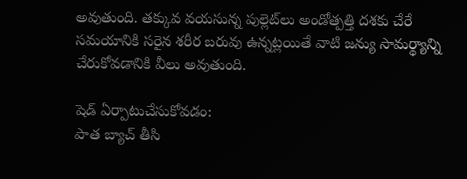అవుతుంది. తక్కువ వయసున్న పుల్లెట్‌లు అండోత్పత్తి దశకు చేరే సమయానికి సరైన శరీర బరువు ఉన్నట్లయితే వాటి జన్యు సామర్థ్యాన్ని చేరుకోవడానికి వీలు అవుతుంది.

షెడ్ ఏర్పాటుచేసుకోవడం:
పాత బ్యాచ్ తీసి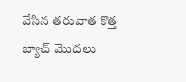వేసిన తరువాత కొత్త బ్యాచ్ మొదలు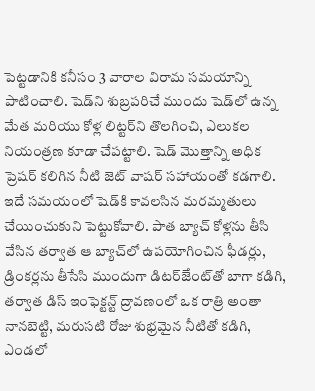పెట్టడానికి కనీసం 3 వారాల విరామ సమయాన్ని పాటించాలి. షెడ్‌ని శుబ్రపరిచే ముందు షెడ్‌లో ఉన్న మేత మరియు కోళ్ల లిట్టర్‌ని తొలగించి, ఎలుకల నియంత్రణ కూడా చేపట్టాలి. షెడ్ మొత్తాన్ని అధిక ప్రెషర్ కలిగిన నీటి జెట్ వాషర్ సహాయంతో కడగాలి. ఇదే సమయంలో షెడ్‌కి కావలసిన మరమ్మతులు చేయించుకుని పెట్టుకోవాలి. పాత బ్యాచ్ కోళ్లను తీసి వేసిన తర్వాత ఆ బ్యాచ్‌లో ఉపయోగించిన ఫీడర్లు, డ్రింకర్లను తీసేసి ముందుగా డిటర్ౙెంట్‌తో బాగా కడిగి, తర్వాత డిస్ ఇంఫెక్టన్ట్ ద్రావణంలో ఒక రాత్రి అంతా నానబెట్టి, మరుసటి రోజు శుభ్రమైన నీటితో కడిగి, ఎండలో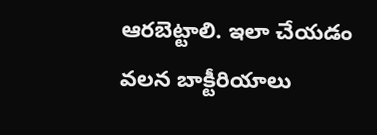ఆరబెట్టాలి. ఇలా చేయడం వలన బాక్టీరియాలు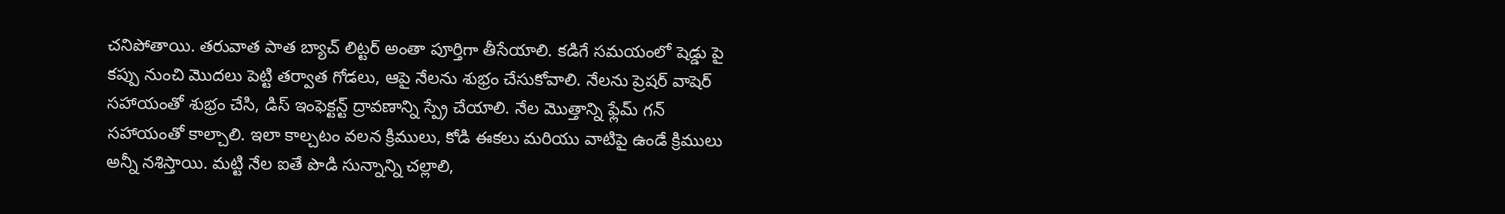చనిపోతాయి. తరువాత పాత బ్యాచ్ లిట్టర్ అంతా పూర్తిగా తీసేయాలి. కడిగే సమయంలో షెడ్డు పై కప్పు నుంచి మొదలు పెట్టి తర్వాత గోడలు, ఆపై నేలను శుభ్రం చేసుకోవాలి. నేలను ప్రెషర్ వాషెర్ సహాయంతో శుభ్రం చేసి, డిస్ ఇంఫెక్టన్ట్ ద్రావణాన్ని స్ప్రే చేయాలి. నేల మొత్తాన్ని ఫ్లేమ్ గన్ సహాయంతో కాల్చాలి. ఇలా కాల్చటం వలన క్రిములు, కోడి ఈకలు మరియు వాటిపై ఉండే క్రిములు అన్నీ నశిస్తాయి. మట్టి నేల ఐతే పొడి సున్నాన్ని చల్లాలి,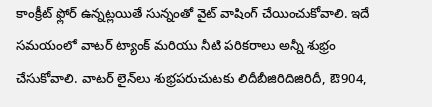కాంక్రీట్ ఫ్లోర్ ఉన్నట్లయితే సున్నంతో వైట్ వాషింగ్ చేయించుకోవాలి. ఇదే సమయంలో వాటర్ ట్యాంక్ మరియు నీటి పరికరాలు అన్నీ శుభ్రం చేసుకోవాలి. వాటర్ లైన్‌లు శుభ్రపరుచుటకు లిదీబీజిరిదిజిరిదీ, ఔ904,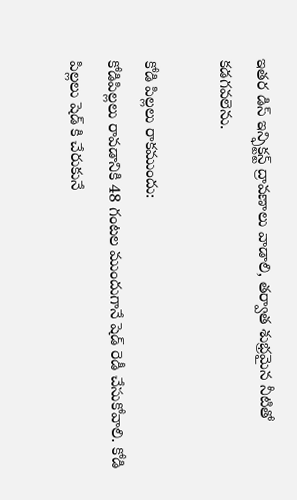ఇతర డిస్ ఇన్ఫిక్టన్ట్ ద్రావణాలు వాడాలి, తర్వాత శుభ్రమైన నీటితో కడగవలెను.

కోడి పిల్లలు రాకముందు:
కోడిపిల్లలు రావడానికి 48 గంటల ముందుగానే షెడ్ రెడీ చేసుకోవాలి. కోడి పిల్లలు షెడ్ కి చేరుకునే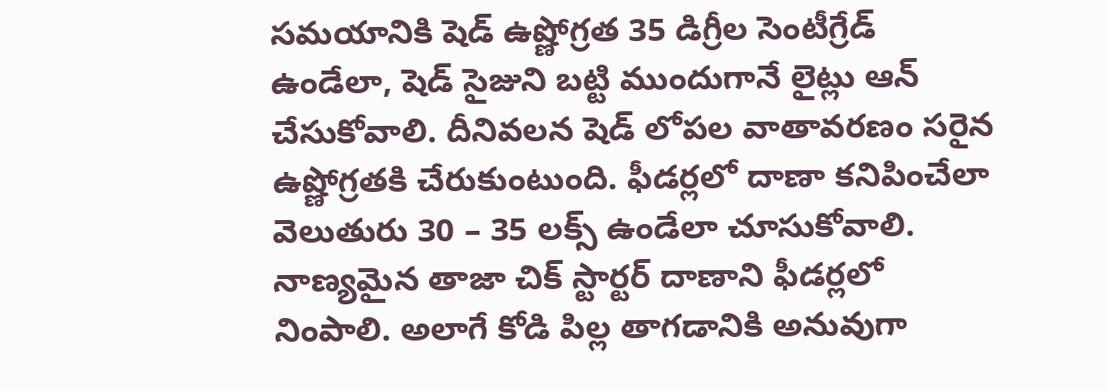సమయానికి షెడ్ ఉష్ణోగ్రత 35 డిగ్రీల సెంటీగ్రేడ్ ఉండేలా, షెడ్ సైజుని బట్టి ముందుగానే లైట్లు ఆన్ చేసుకోవాలి. దీనివలన షెడ్ లోపల వాతావరణం సరైన ఉష్ణోగ్రతకి చేరుకుంటుంది. ఫీడర్లలో దాణా కనిపించేలా వెలుతురు 30 – 35 లక్స్ ఉండేలా చూసుకోవాలి. నాణ్యమైన తాజా చిక్ స్టార్టర్ దాణాని ఫీడర్లలో నింపాలి. అలాగే కోడి పిల్ల తాగడానికి అనువుగా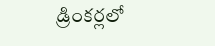డ్రింకర్లలో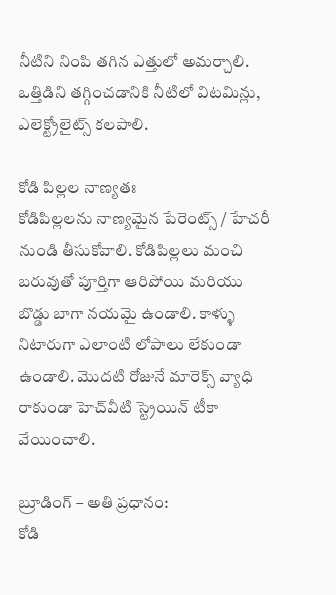నీటిని నింపి తగిన ఎత్తులో అమర్చాలి. ఒత్తిడిని తగ్గించడానికి నీటిలో విటమిన్లు, ఎలెక్ట్రోలైట్స్ కలపాలి.

కోడి పిల్లల నాణ్యతః
కోడిపిల్లలను నాణ్యమైన పేరెంట్స్ / హేచరీ నుండి తీసుకోవాలి. కోడిపిల్లలు మంచి బరువుతో పూర్తిగా ఆరిపోయి మరియు బొడ్డు బాగా నయమై ఉండాలి. కాళ్ళు నిటారుగా ఎలాంటి లోపాలు లేకుండా ఉండాలి. మొదటి రోజునే మారెక్స్ వ్యాధి రాకుండా హెచ్‌వీటి స్ట్రెయిన్ టీకా వేయించాలి.

బ్రూడింగ్ – అతి ప్రధానం:
కోడి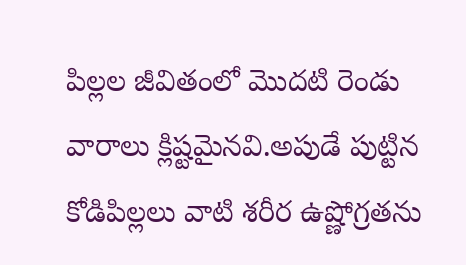పిల్లల జీవితంలో మొదటి రెండు వారాలు క్లిష్టమైనవి.అపుడే పుట్టిన కోడిపిల్లలు వాటి శరీర ఉష్ణోగ్రతను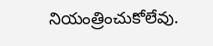నియంత్రించుకోలేవు.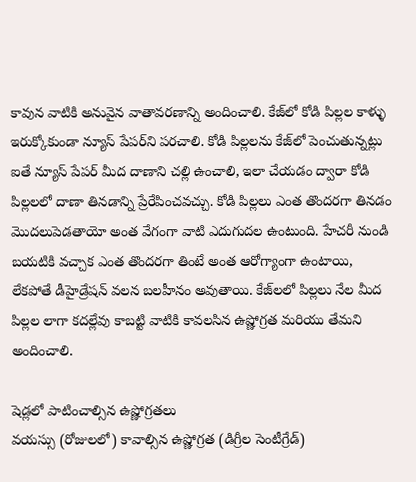కావున వాటికి అనువైన వాతావరణాన్ని అందించాలి. కేజ్‌లో కోడి పిల్లల కాళ్ళు ఇరుక్కోకుండా న్యూస్ పేపర్‌ని పరచాలి. కోడి పిల్లలను కేజ్‌లో పెంచుతున్నట్లు ఐతే న్యూస్ పేపర్ మీద దాణాని చల్లి ఉంచాలి, ఇలా చేయడం ద్వారా కోడి పిల్లలలో దాణా తినడాన్ని ప్రేరేపించవచ్చు. కోడి పిల్లలు ఎంత తొందరగా తినడం మొదలుపెడతాయో అంత వేగంగా వాటి ఎదుగుదల ఉంటుంది. హేచరీ నుండి బయటికి వచ్చాక ఎంత తొందరగా తింటే అంత ఆరోగ్యాంగా ఉంటాయి, లేకపోతే డీహైడ్రేషన్ వలన బలహీనం అవుతాయి. కేజ్‌లలో పిల్లలు నేల మీద పిల్లల లాగా కదల్లేవు కాబట్టి వాటికి కావలసిన ఉష్ణోగ్రత మరియు తేమని అందించాలి.

షెడ్లలో పాటించాల్సిన ఉష్ణోగ్రతలు
వయస్సు (రోజులలో) కావాల్సిన ఉష్ణోగ్రత (డిగ్రీల సెంటీగ్రేడ్)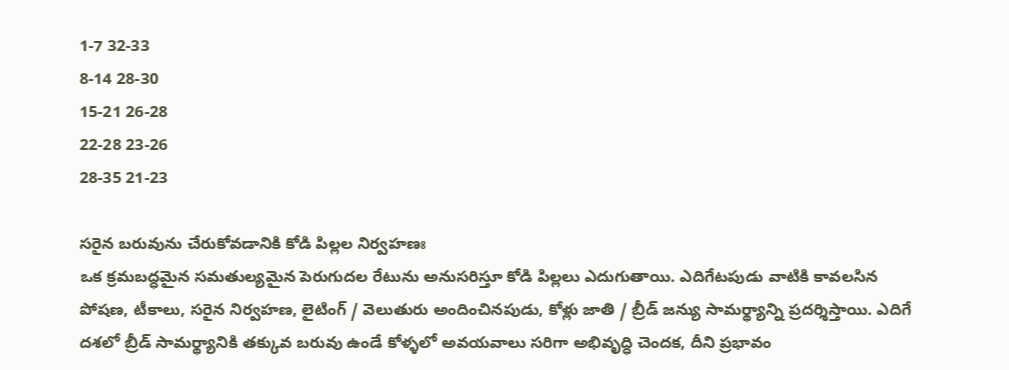1-7 32-33
8-14 28-30
15-21 26-28
22-28 23-26
28-35 21-23

సరైన బరువును చేరుకోవడానికి కోడి పిల్లల నిర్వహణః
ఒక క్రమబద్ధమైన సమతుల్యమైన పెరుగుదల రేటును అనుసరిస్తూ కోడి పిల్లలు ఎదుగుతాయి. ఎదిగేటపుడు వాటికి కావలసిన పోషణ, టీకాలు, సరైన నిర్వహణ, లైటింగ్ / వెలుతురు అందించినపుడు, కోళ్లు జాతి / బ్రీడ్ జన్యు సామర్థ్యాన్ని ప్రదర్శిస్తాయి. ఎదిగే దశలో బ్రీడ్ సామర్థ్యానికి తక్కువ బరువు ఉండే కోళ్ళలో అవయవాలు సరిగా అభివృద్ధి చెందక, దీని ప్రభావం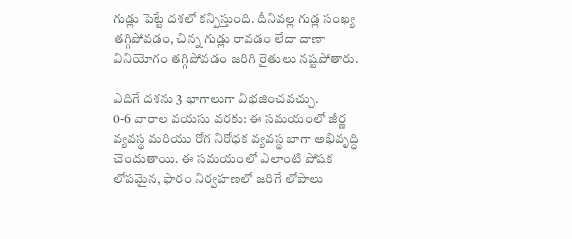గుడ్లు పెట్టే దశలో కన్పిస్తుంది. దీనివల్ల గుడ్ల సంఖ్య తగ్గిపోవడం, చిన్న గుడ్లు రావడం లేదా దాణా వినియోగం తగ్గిపోవడం జరిగి రైతులు నష్టపోతారు.

ఎదిగే దశను 3 భాగాలుగా విభజించవచ్చు.
0-6 వారాల వయసు వరకు: ఈ సమయంలో జీర్ణ వ్యవస్థ మరియు రోగ నిరోధక వ్యవస్థ బాగా అభివృద్ధి చెందుతాయి. ఈ సమయంలో ఎలాంటి పోషక లోపమైన, ఫారం నిర్వహణలో జరిగే లోపాలు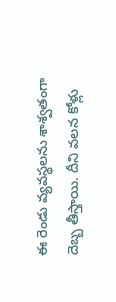ఈ రెండు వ్యవస్థలను శాశ్వతంగా దెబ్బ తీస్తాయి. దీని వలన కోళ్లు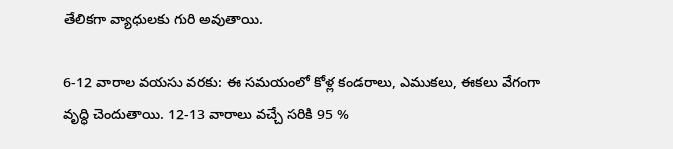తేలికగా వ్యాధులకు గురి అవుతాయి.

6-12 వారాల వయసు వరకు: ఈ సమయంలో కోళ్ల కండరాలు, ఎముకలు, ఈకలు వేగంగా వృద్ధి చెందుతాయి. 12-13 వారాలు వచ్చే సరికి 95 %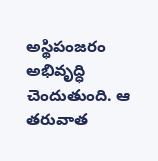అస్థిపంజరం అభివృద్ధి చెందుతుంది. ఆ తరువాత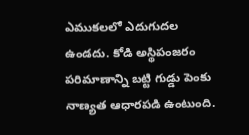ఎముకలలో ఎదుగుదల ఉండదు. కోడి అస్థిపంజరం పరిమాణాన్ని బట్టి గుడ్డు పెంకు నాణ్యత ఆధారపడి ఉంటుంది.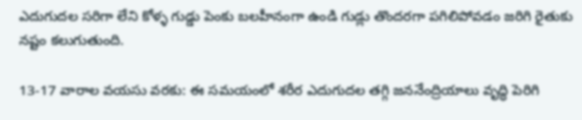ఎదుగుదల సరిగా లేని కోళ్ళ గుడ్డు పెంకు బలహీనంగా ఉండి గుడ్లు తొందరగా పగిలిపోవడం జరిగి రైతుకు నష్టం కలుగుతుంది.

13-17 వారాల వయసు వరకు: ఈ సమయంలో శరీర ఎదుగుదల తగ్గి జననేంద్రియాలు వృద్ధి పెరిగి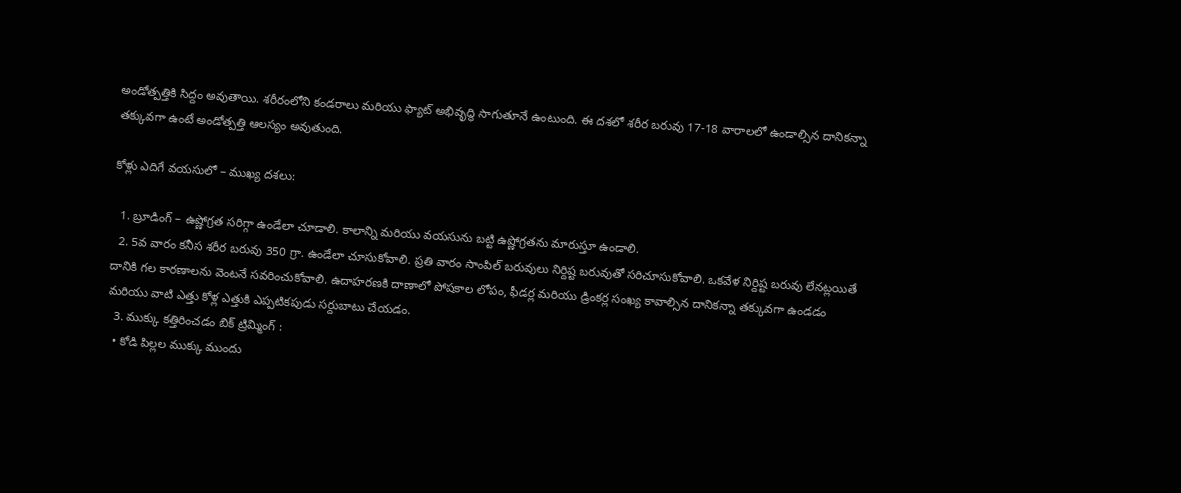అండోత్పత్తికి సిద్దం అవుతాయి. శరీరంలోని కండరాలు మరియు ఫ్యాట్ అభివృద్ధి సాగుతూనే ఉంటుంది. ఈ దశలో శరీర బరువు 17-18 వారాలలో ఉండాల్సిన దానికన్నా తక్కువగా ఉంటే అండోత్పత్తి ఆలస్యం అవుతుంది.

కోళ్లు ఎదిగే వయసులో – ముఖ్య దశలు:

  1. బ్రూడింగ్ – ఉష్ణోగ్రత సరిగ్గా ఉండేలా చూడాలి. కాలాన్ని మరియు వయసును బట్టి ఉష్ణోగ్రతను మారుస్తూ ఉండాలి.
  2. 5వ వారం కనీస శరీర బరువు 350 గ్రా. ఉండేలా చూసుకోవాలి. ప్రతి వారం సాంపిల్ బరువులు నిర్దిష్ట బరువుతో సరిచూసుకోవాలి. ఒకవేళ నిర్దిష్ట బరువు లేనట్లయితే దానికి గల కారణాలను వెంటనే సవరించుకోవాలి. ఉదాహరణకి దాణాలో పోషకాల లోపం, ఫీడర్ల మరియు డ్రింకర్ల సంఖ్య కావాల్సిన దానికన్నా తక్కువగా ఉండడం మరియు వాటి ఎత్తు కోళ్ల ఎత్తుకి ఎప్పటికపుడు సర్దుబాటు చేయడం.
  3. ముక్కు కత్తిరించడం బిక్ ట్రిమ్మింగ్ :
  • కోడి పిల్లల ముక్కు ముందు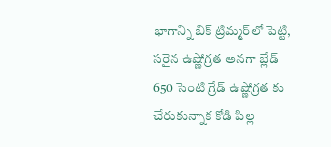భాగాన్ని బిక్ ట్రిమ్మర్‌లో పెట్టి, సరైన ఉష్ణోగ్రత అనగా బ్లేడ్ 650 సెంటి గ్రేడ్ ఉష్ణోగ్రత కు చేరుకున్నాక కోడి పిల్ల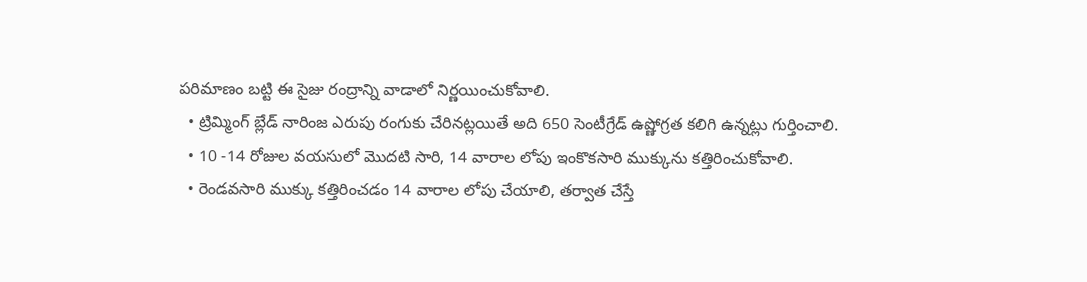పరిమాణం బట్టి ఈ సైజు రంద్రాన్ని వాడాలో నిర్ణయించుకోవాలి.
  • ట్రిమ్మింగ్ బ్లేడ్ నారింజ ఎరుపు రంగుకు చేరినట్లయితే అది 650 సెంటీగ్రేడ్ ఉష్ణోగ్రత కలిగి ఉన్నట్లు గుర్తించాలి.
  • 10 -14 రోజుల వయసులో మొదటి సారి, 14 వారాల లోపు ఇంకొకసారి ముక్కును కత్తిరించుకోవాలి.
  • రెండవసారి ముక్కు కత్తిరించడం 14 వారాల లోపు చేయాలి, తర్వాత చేస్తే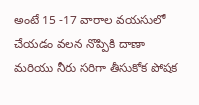అంటే 15 -17 వారాల వయసులో చేయడం వలన నొప్పికి దాణా మరియు నీరు సరిగా తీసుకోక పోషక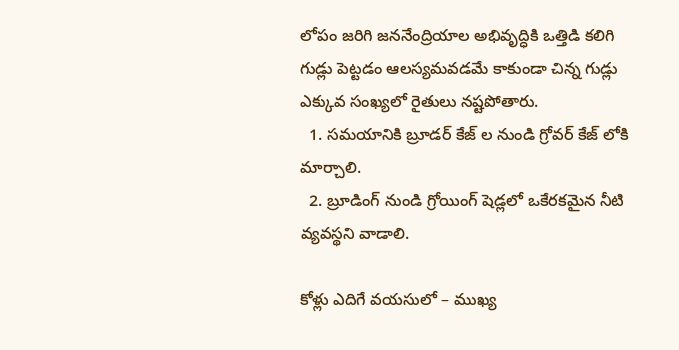లోపం జరిగి జననేంద్రియాల అభివృద్ధికి ఒత్తిడి కలిగి గుడ్లు పెట్టడం ఆలస్యమవడమే కాకుండా చిన్న గుడ్లు ఎక్కువ సంఖ్యలో రైతులు నష్టపోతారు.
  1. సమయానికి బ్రూడర్ కేజ్ ల నుండి గ్రోవర్ కేజ్ లోకి మార్చాలి.
  2. బ్రూడింగ్ నుండి గ్రోయింగ్ షెడ్లలో ఒకేరకమైన నీటి వ్యవస్థని వాడాలి.

కోళ్లు ఎదిగే వయసులో – ముఖ్య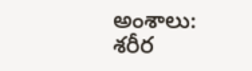అంశాలు:
శరీర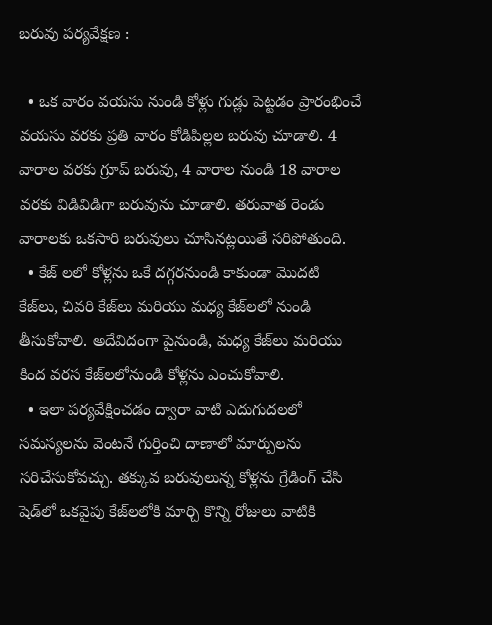బరువు పర్యవేక్షణ :

  • ఒక వారం వయసు నుండి కోళ్లు గుడ్లు పెట్టడం ప్రారంభించే వయసు వరకు ప్రతి వారం కోడిపిల్లల బరువు చూడాలి. 4 వారాల వరకు గ్రూప్ బరువు, 4 వారాల నుండి 18 వారాల వరకు విడివిడిగా బరువును చూడాలి. తరువాత రెండు వారాలకు ఒకసారి బరువులు చూసినట్లయితే సరిపోతుంది.
  • కేజ్ లలో కోళ్లను ఒకే దగ్గరనుండి కాకుండా మొదటి కేజ్‌లు, చివరి కేజ్‌లు మరియు మధ్య కేజ్‌లలో నుండి తీసుకోవాలి. అదేవిదంగా పైనుండి, మధ్య కేజ్‌లు మరియు కింద వరస కేజ్‌లలోనుండి కోళ్లను ఎంచుకోవాలి.
  • ఇలా పర్యవేక్షించడం ద్వారా వాటి ఎదుగుదలలో సమస్యలను వెంటనే గుర్తించి దాణాలో మార్పులను సరిచేసుకోవచ్చు. తక్కువ బరువులున్న కోళ్లను గ్రేడింగ్ చేసి షెడ్‌లో ఒకవైపు కేజ్‌లలోకి మార్చి కొన్ని రోజులు వాటికి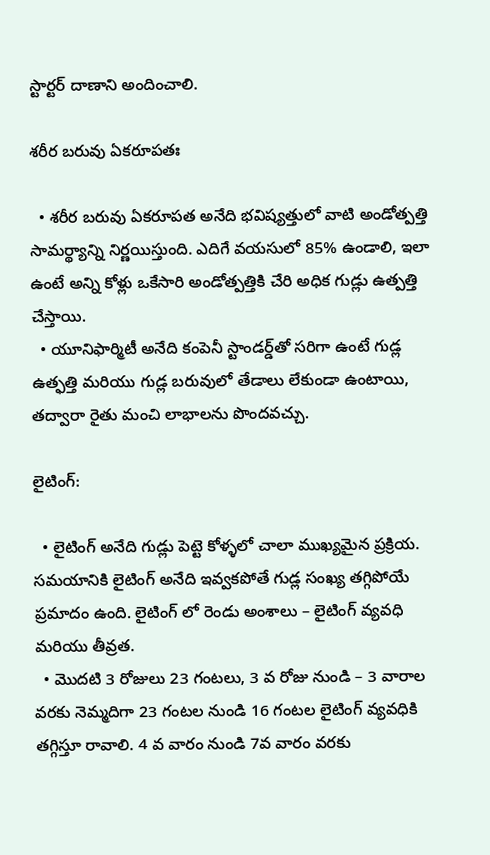స్టార్టర్ దాణాని అందించాలి.

శరీర బరువు ఏకరూపతః

  • శరీర బరువు ఏకరూపత అనేది భవిష్యత్తులో వాటి అండోత్పత్తి సామర్థ్యాన్ని నిర్ణయిస్తుంది. ఎదిగే వయసులో 85% ఉండాలి, ఇలా ఉంటే అన్ని కోళ్లు ఒకేసారి అండోత్పత్తికి చేరి అధిక గుడ్లు ఉత్పత్తి చేస్తాయి.
  • యూనిఫార్మిటీ అనేది కంపెనీ స్టాండర్డ్‌తో సరిగా ఉంటే గుడ్ల ఉత్ఫత్తి మరియు గుడ్ల బరువులో తేడాలు లేకుండా ఉంటాయి, తద్వారా రైతు మంచి లాభాలను పొందవచ్చు.

లైటింగ్:

  • లైటింగ్ అనేది గుడ్లు పెట్టె కోళ్ళలో చాలా ముఖ్యమైన ప్రక్రియ. సమయానికి లైటింగ్ అనేది ఇవ్వకపోతే గుడ్ల సంఖ్య తగ్గిపోయే ప్రమాదం ఉంది. లైటింగ్ లో రెండు అంశాలు – లైటింగ్ వ్యవధి మరియు తీవ్రత.
  • మొదటి 3 రోజులు 23 గంటలు, 3 వ రోజు నుండి – 3 వారాల వరకు నెమ్మదిగా 23 గంటల నుండి 16 గంటల లైటింగ్ వ్యవధికి తగ్గిస్తూ రావాలి. 4 వ వారం నుండి 7వ వారం వరకు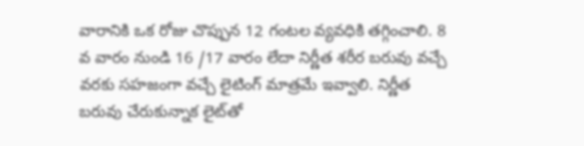వారానికి ఒక రోజు చొప్పున 12 గంటల వ్యవధికి తగ్గించాలి. 8 వ వారం నుండి 16 /17 వారం లేదా నిర్ణీత శరీర బరువు వచ్చే వరకు సహజంగా వచ్చే లైటింగ్ మాత్రమే ఇవ్వాలి. నిర్ణీత బరువు చేరుకున్నాక లైట్‌తో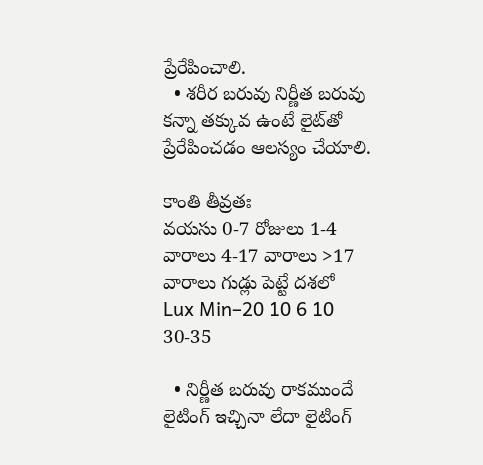ప్రేరేపించాలి.
  • శరీర బరువు నిర్ణీత బరువు కన్నా తక్కువ ఉంటే లైట్‌తో ప్రేరేపించడం ఆలస్యం చేయాలి.

కాంతి తీవ్రతః
వయసు 0-7 రోజులు 1-4 వారాలు 4-17 వారాలు >17 వారాలు గుడ్లు పెట్టే దశలో
Lux Min–20 10 6 10 30-35

  • నిర్ణీత బరువు రాకముందే లైటింగ్ ఇచ్చినా లేదా లైటింగ్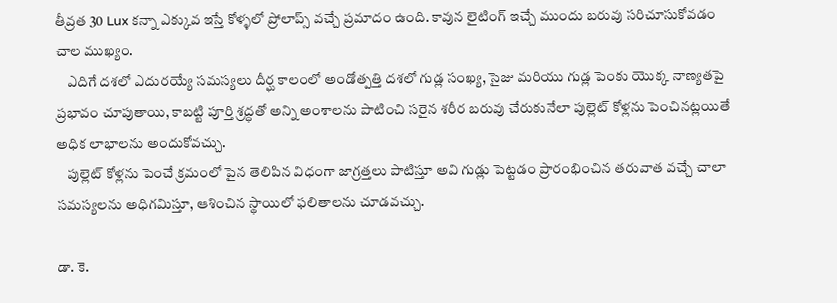తీవ్రత 30 Lux కన్నా ఎక్కువ ఇస్తే కోళ్ళలో ప్రోలాప్స్ వచ్చే ప్రమాదం ఉంది. కావున లైటింగ్ ఇచ్చే ముందు బరువు సరిచూసుకోవడం చాల ముఖ్యం.
    ఎదిగే దశలో ఎదురయ్యే సమస్యలు దీర్ఘ కాలంలో అండోత్పత్తి దశలో గుడ్ల సంఖ్య, సైజు మరియు గుడ్ల పెంకు యొక్క నాణ్యతపై ప్రభావం చూపుతాయి, కాబట్టి పూర్తి శ్రద్ధతో అన్ని అంశాలను పాటించి సరైన శరీర బరువు చేరుకునేలా పుల్లెట్ కోళ్లను పెంచినట్లయితే అధిక లాభాలను అందుకోవచ్చు.
    పుల్లెట్ కోళ్లను పెంచే క్రమంలో పైన తెలిపిన విధంగా జాగ్రత్తలు పాటిస్తూ అవి గుడ్లు పెట్టడం ప్రారంభించిన తరువాత వచ్చే చాలా సమస్యలను అధిగమిస్తూ, ఆశించిన స్థాయిలో ఫలితాలను చూడవచ్చు.

డా. కె.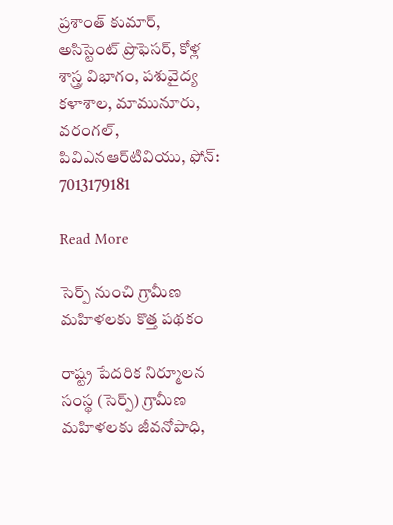ప్రశాంత్ కుమార్, అసిస్టెంట్ ప్రొఫెసర్, కోళ్ల శాస్త్ర విభాగం, పశువైద్య కళాశాల, మామునూరు, వరంగల్, పివిఎనఆర్‌టివియు, ఫోన్: 7013179181

Read More

సెర్ప్ నుంచి గ్రామీణ మహిళలకు కొత్త పథకం

రాష్ట్ర పేదరిక నిర్మూలన సంస్థ (సెర్ప్) గ్రామీణ మహిళలకు జీవనోపాధి,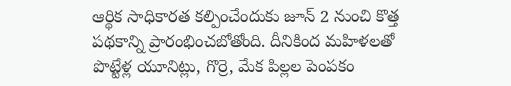ఆర్థిక సాధికారత కల్పించేందుకు జూన్ 2 నుంచి కొత్త పథకాన్ని ప్రారంభించబోతోంది. దీనికింద మహిళలతో పొట్టేళ్ల యూనిట్లు, గొర్రె, మేక పిల్లల పెంపకం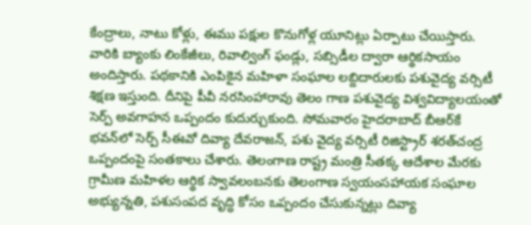కేంద్రాలు, నాటు కోళ్లు, ఈము పక్షుల కొనుగోళ్ల యూనిట్లు ఏర్పాటు చేయిస్తారు. వారికి బ్యాంకు లింకేజీలు, రివాల్వింగ్ ఫండ్లు, సబ్సిడీల ద్వారా ఆర్థికసాయం అందిస్తారు. పథకానికి ఎంపికైన మహిళా సంఘాల లబ్దిదారులకు పశువైద్య వర్సిటీ శిక్షణ ఇస్తుంది. దీనిపై పీవీ నరసింహారావు తెలం గాణ పశువైద్య విశ్వవిద్యాలయంతో సెర్ప్ అవగాహన ఒప్పందం కుదుర్చుకుంది. సోమవారం హైదరాబాద్ బీఆర్‌కే భవన్‌లో సెర్ప్ సీఈవో దివ్యా దేవరాజన్, పశు వైద్య వర్సిటీ రిజిస్ట్రార్ శరత్‌చంద్ర ఒప్పందంపై సంతకాలు చేశారు. తెలంగాణ రాష్ట్ర మంత్రి సీతక్క ఆదేశాల మేరకు గ్రామీణ మహిళల ఆర్థిక స్వావలంబనకు తెలంగాణ స్వయంసహాయక సంఘాల అభ్యున్నతి, పశుసంపద వృద్ధి కోసం ఒప్పందం చేసుకున్నట్లు దివ్యా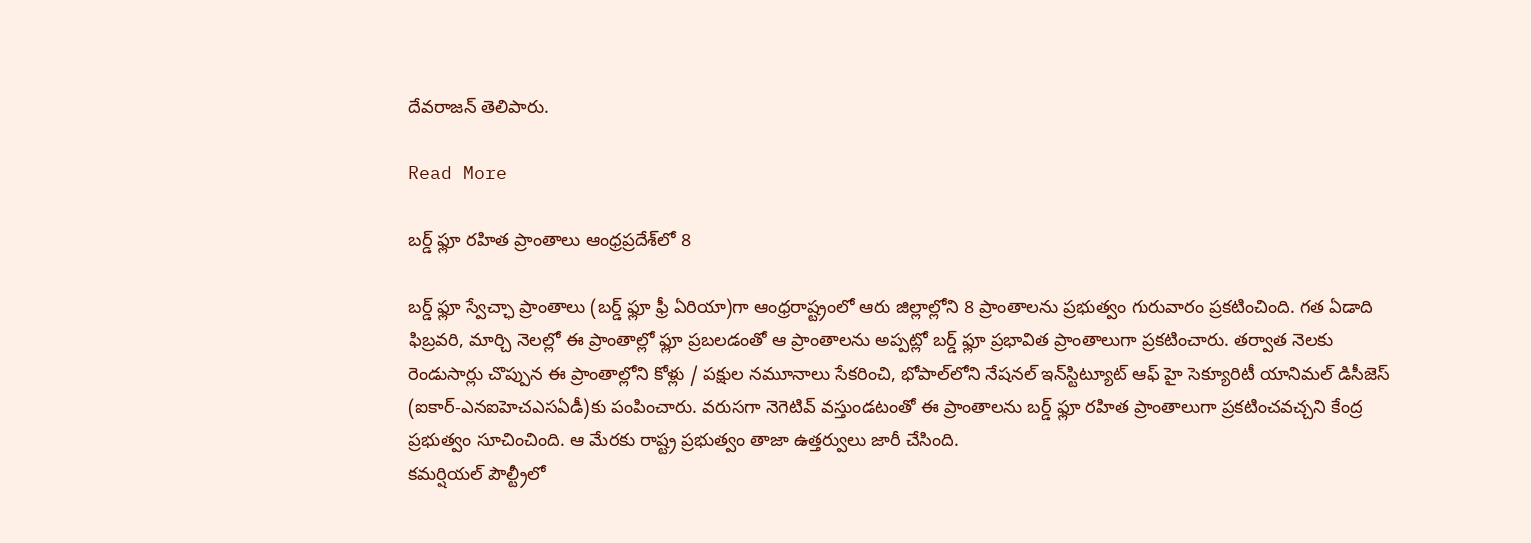దేవరాజన్ తెలిపారు.

Read More

బర్డ్ ఫ్లూ రహిత ప్రాంతాలు ఆంధ్రప్రదేశ్‌లో 8

బర్డ్ ఫ్లూ స్వేచ్ఛా ప్రాంతాలు (బర్డ్ ఫ్లూ ఫ్రీ ఏరియా)గా ఆంధ్రరాష్ట్రంలో ఆరు జిల్లాల్లోని 8 ప్రాంతాలను ప్రభుత్వం గురువారం ప్రకటించింది. గత ఏడాది ఫిబ్రవరి, మార్చి నెలల్లో ఈ ప్రాంతాల్లో ఫ్లూ ప్రబలడంతో ఆ ప్రాంతాలను అప్పట్లో బర్డ్ ఫ్లూ ప్రభావిత ప్రాంతాలుగా ప్రకటించారు. తర్వాత నెలకు రెండుసార్లు చొప్పున ఈ ప్రాంతాల్లోని కోళ్లు / పక్షుల నమూనాలు సేకరించి, భోపాల్‌లోని నేషనల్ ఇన్‌స్టిట్యూట్ ఆఫ్ హై సెక్యూరిటీ యానిమల్ డిసీజెస్ (ఐకార్-ఎనఐహెచఎసఏడీ)కు పంపించారు. వరుసగా నెగెటివ్ వస్తుండటంతో ఈ ప్రాంతాలను బర్డ్ ఫ్లూ రహిత ప్రాంతాలుగా ప్రకటించవచ్చని కేంద్ర ప్రభుత్వం సూచించింది. ఆ మేరకు రాష్ట్ర ప్రభుత్వం తాజా ఉత్తర్వులు జారీ చేసింది.
కమర్షియల్ పౌల్ట్రీలో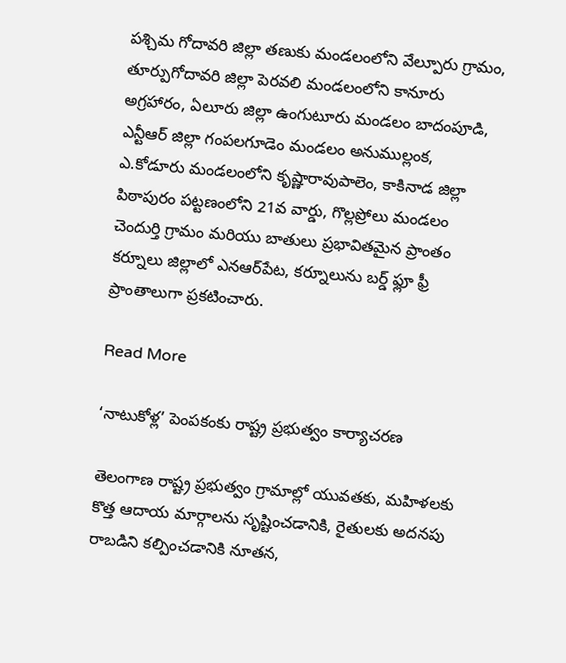పశ్చిమ గోదావరి జిల్లా తణుకు మండలంలోని వేల్పూరు గ్రామం, తూర్పుగోదావరి జిల్లా పెరవలి మండలంలోని కానూరు అగ్రహారం, ఏలూరు జిల్లా ఉంగుటూరు మండలం బాదంపూడి, ఎన్టీఆర్ జిల్లా గంపలగూడెం మండలం అనుముల్లంక, ఎ.కోడూరు మండలంలోని కృష్ణారావుపాలెం, కాకినాడ జిల్లా పిఠాపురం పట్టణంలోని 21వ వార్డు, గొల్లప్రోలు మండలం చెందుర్తి గ్రామం మరియు బాతులు ప్రభావితమైన ప్రాంతం కర్నూలు జిల్లాలో ఎనఆర్‌పేట, కర్నూలును బర్డ్ ఫ్లూ ఫ్రీ ప్రాంతాలుగా ప్రకటించారు.

Read More

‘నాటుకోళ్ల’ పెంపకంకు రాష్ట్ర ప్రభుత్వం కార్యాచరణ

తెలంగాణ రాష్ట్ర ప్రభుత్వం గ్రామాల్లో యువతకు, మహిళలకు కొత్త ఆదాయ మార్గాలను సృష్టించడానికి, రైతులకు అదనపు రాబడిని కల్పించడానికి నూతన,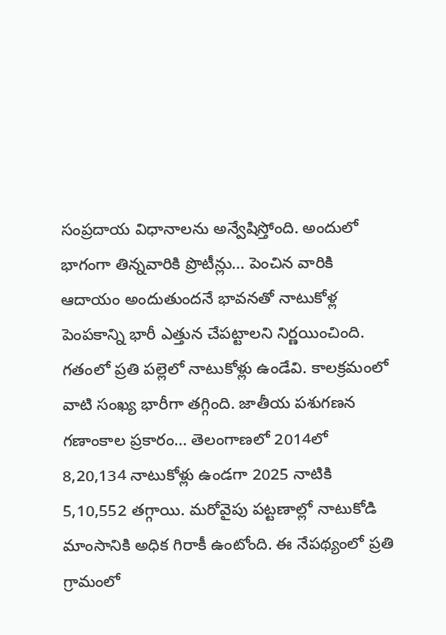సంప్రదాయ విధానాలను అన్వేషిస్తోంది. అందులో భాగంగా తిన్నవారికి ప్రొటీన్లు… పెంచిన వారికి ఆదాయం అందుతుందనే భావనతో నాటుకోళ్ల పెంపకాన్ని భారీ ఎత్తున చేపట్టాలని నిర్ణయించింది. గతంలో ప్రతి పల్లెలో నాటుకోళ్లు ఉండేవి. కాలక్రమంలో వాటి సంఖ్య భారీగా తగ్గింది. జాతీయ పశుగణన గణాంకాల ప్రకారం… తెలంగాణలో 2014లో 8,20,134 నాటుకోళ్లు ఉండగా 2025 నాటికి 5,10,552 తగ్గాయి. మరోవైపు పట్టణాల్లో నాటుకోడి మాంసానికి అధిక గిరాకీ ఉంటోంది. ఈ నేపథ్యంలో ప్రతి గ్రామంలో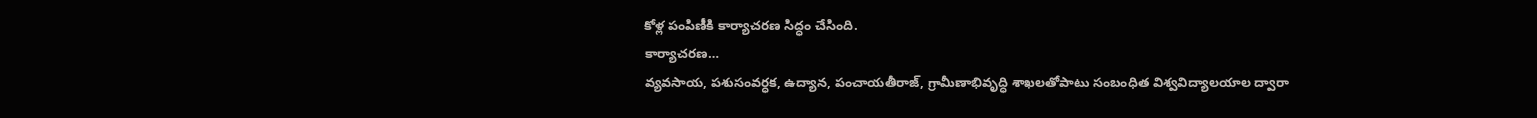కోళ్ల పంపిణీకి కార్యాచరణ సిద్ధం చేసింది.
కార్యాచరణ…
వ్యవసాయ, పశుసంవర్ధక, ఉద్యాన, పంచాయతీరాజ్‌, గ్రామీణాభివృద్ధి శాఖలతోపాటు సంబంధిత విశ్వవిద్యాలయాల ద్వారా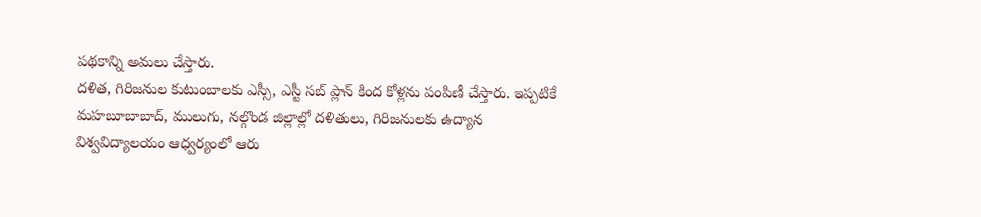పథకాన్ని అమలు చేస్తారు.
దళిత, గిరిజనుల కుటుంబాలకు ఎస్సీ, ఎస్టీ సబ్‌ ప్లాన్‌ కింద కోళ్లను పంపిణీ చేస్తారు. ఇప్పటికే మహబూబాబాద్‌, ములుగు, నల్గొండ జిల్లాల్లో దళితులు, గిరిజనులకు ఉద్యాన విశ్వవిద్యాలయం ఆధ్వర్యంలో ఆరు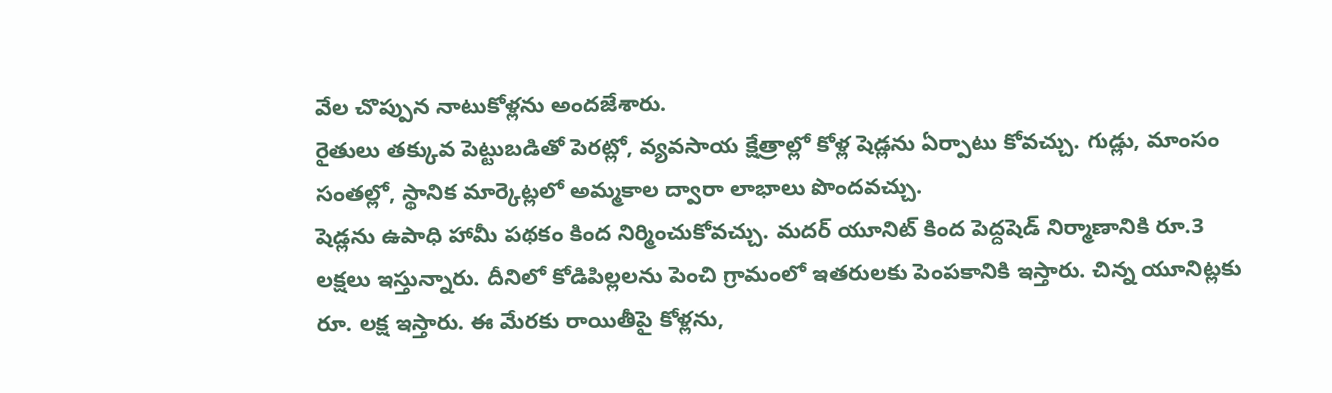వేల చొప్పున నాటుకోళ్లను అందజేశారు.
రైతులు తక్కువ పెట్టుబడితో పెరట్లో, వ్యవసాయ క్షేత్రాల్లో కోళ్ల షెడ్లను ఏర్పాటు కోవచ్చు. గుడ్లు, మాంసం సంతల్లో, స్థానిక మార్కెట్లలో అమ్మకాల ద్వారా లాభాలు పొందవచ్చు.
షెడ్లను ఉపాధి హామీ పథకం కింద నిర్మించుకోవచ్చు. మదర్‌ యూనిట్‌ కింద పెద్దషెడ్‌ నిర్మాణానికి రూ.3 లక్షలు ఇస్తున్నారు. దీనిలో కోడిపిల్లలను పెంచి గ్రామంలో ఇతరులకు పెంపకానికి ఇస్తారు. చిన్న యూనిట్లకు రూ. లక్ష ఇస్తారు. ఈ మేరకు రాయితీపై కోళ్లను,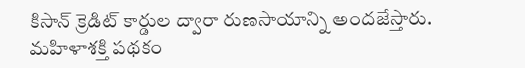కిసాన్‌ క్రెడిట్‌ కార్డుల ద్వారా రుణసాయాన్ని అందజేస్తారు.
మహిళాశక్తి పథకం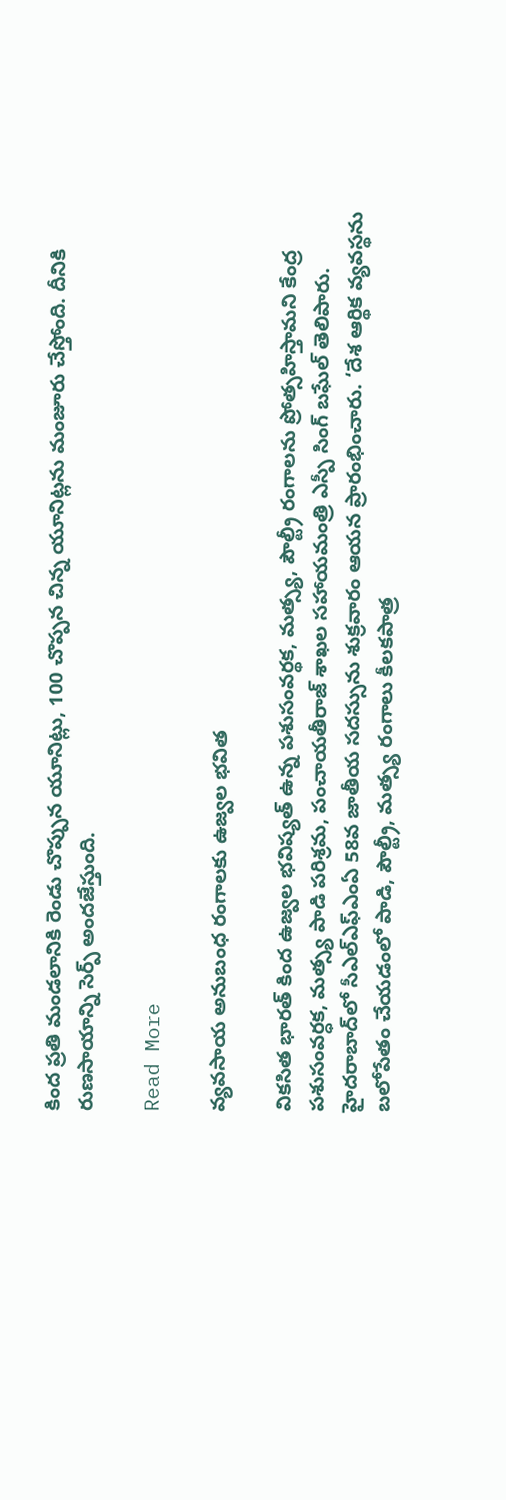కింద ప్రతి మండలానికి రెండు చొప్పున యూనిట్లు, 100 చొప్పన చిన్న యూనిట్లను మంజూరు చేస్తోంది. దీనికి రుణసాయాన్ని సెర్ప్‌ అందజేస్తుంది.

Read More

వ్యవసాయ అనుబంధ రంగాలకు ఉజ్వల భవిత

వికసిత భారత్‌ కింద ఉజ్వల భవిష్యత్‌ ఉన్న పశుసంవర్థక, మత్స్య, పౌల్ట్రీ రంగాలను ప్రోత్సహిస్తామని కేంద్ర పశుసంవర్ధక, మత్స్య పాడి పరిశ్రమ, పంచాయతీరాజ్‌ శాఖల సహాయమంత్రి ఎస్పీ సింగ్‌ బఘేల్‌ తెలిపారు. హైదరాబాద్‌లో సీఎల్‌ఎఫ్‌ఎంఏ 58వ జాతీయ సదస్సును శుక్రవారం ఆయన ప్రారంభించారు. ‘దేశ ఆర్థిక వ్యవస్థను బలోపేతం చేయడంలో పాడి, పౌల్ట్రీ, మత్స్య రంగాలు కీలకపాత్ర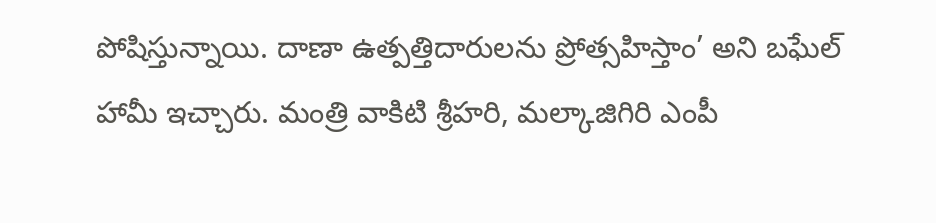పోషిస్తున్నాయి. దాణా ఉత్పత్తిదారులను ప్రోత్సహిస్తాం’ అని బఘేల్‌ హామీ ఇచ్చారు. మంత్రి వాకిటి శ్రీహరి, మల్కాజిగిరి ఎంపీ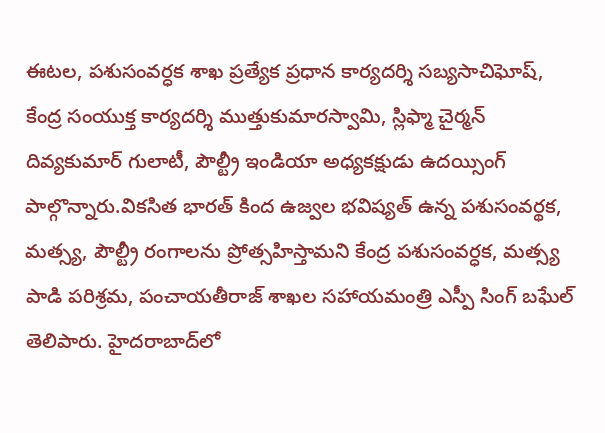ఈటల, పశుసంవర్ధక శాఖ ప్రత్యేక ప్రధాన కార్యదర్శి సబ్యసాచిఘోష్‌, కేంద్ర సంయుక్త కార్యదర్శి ముత్తుకుమారస్వామి, స్లిఫ్మా చైర్మన్‌ దివ్యకుమార్‌ గులాటీ, పౌల్ట్రీ ఇండియా అధ్యకక్షుడు ఉదయ్సింగ్‌ పాల్గొన్నారు.వికసిత భారత్‌ కింద ఉజ్వల భవిష్యత్‌ ఉన్న పశుసంవర్థక, మత్స్య, పౌల్ట్రీ రంగాలను ప్రోత్సహిస్తామని కేంద్ర పశుసంవర్ధక, మత్స్య పాడి పరిశ్రమ, పంచాయతీరాజ్‌ శాఖల సహాయమంత్రి ఎస్పీ సింగ్‌ బఘేల్‌ తెలిపారు. హైదరాబాద్‌లో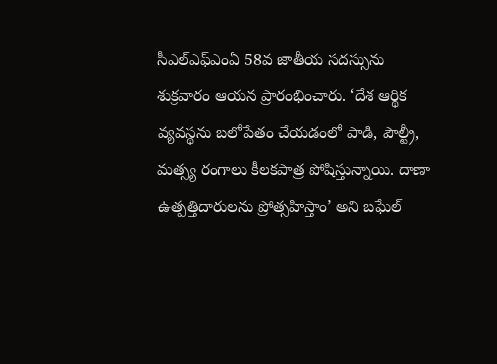సీఎల్‌ఎఫ్‌ఎంఏ 58వ జాతీయ సదస్సును శుక్రవారం ఆయన ప్రారంభించారు. ‘దేశ ఆర్థిక వ్యవస్థను బలోపేతం చేయడంలో పాడి, పౌల్ట్రీ, మత్స్య రంగాలు కీలకపాత్ర పోషిస్తున్నాయి. దాణా ఉత్పత్తిదారులను ప్రోత్సహిస్తాం’ అని బఘేల్‌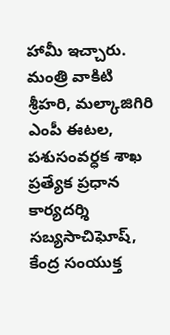హామీ ఇచ్చారు. మంత్రి వాకిటి శ్రీహరి, మల్కాజిగిరి ఎంపీ ఈటల, పశుసంవర్ధక శాఖ ప్రత్యేక ప్రధాన కార్యదర్శి సబ్యసాచిఘోష్‌, కేంద్ర సంయుక్త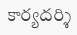కార్యదర్శి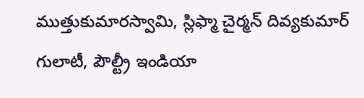ముత్తుకుమారస్వామి, స్లిఫ్మా చైర్మన్‌ దివ్యకుమార్‌ గులాటీ, పౌల్ట్రీ ఇండియా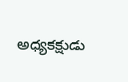అధ్యకక్షుడు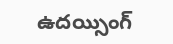ఉదయ్సింగ్‌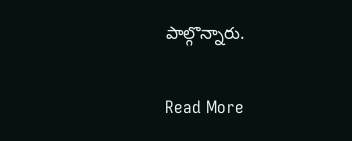పాల్గొన్నారు.

Read More